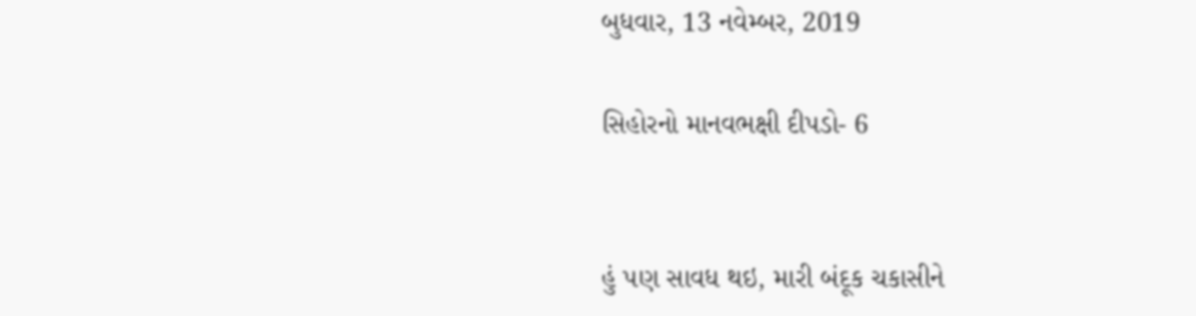બુધવાર, 13 નવેમ્બર, 2019

સિહોરનો માનવભક્ષી દીપડો- 6


હું પણ સાવધ થઇ, મારી બંદૂક ચકાસીને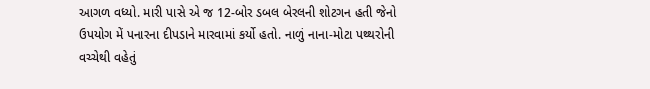આગળ વધ્યો. મારી પાસે એ જ 12-બોર ડબલ બેરલની શોટગન હતી જેનો ઉપયોગ મેં પનારના દીપડાને મારવામાં કર્યો હતો. નાળું નાના-મોટા પથ્થરોની વચ્ચેથી વહેતું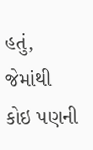હતું, જેમાંથી કોઇ પણની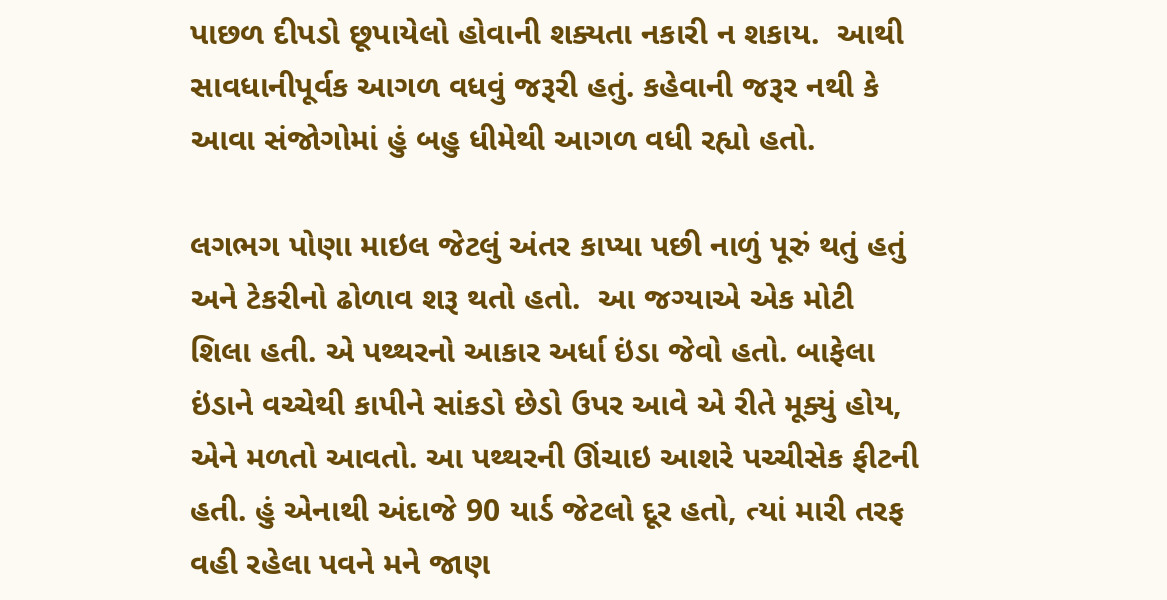પાછળ દીપડો છૂપાયેલો હોવાની શક્યતા નકારી ન શકાય.  આથી સાવધાનીપૂર્વક આગળ વધવું જરૂરી હતું. કહેવાની જરૂર નથી કે આવા સંજોગોમાં હું બહુ ધીમેથી આગળ વધી રહ્યો હતો.

લગભગ પોણા માઇલ જેટલું અંતર કાપ્યા પછી નાળું પૂરું થતું હતું અને ટેકરીનો ઢોળાવ શરૂ થતો હતો.  આ જગ્યાએ એક મોટી શિલા હતી. એ પથ્થરનો આકાર અર્ધા ઇંડા જેવો હતો. બાફેલા ઇંડાને વચ્ચેથી કાપીને સાંકડો છેડો ઉપર આવે એ રીતે મૂક્યું હોય, એને મળતો આવતો. આ પથ્થરની ઊંચાઇ આશરે પચ્ચીસેક ફીટની હતી. હું એનાથી અંદાજે 90 યાર્ડ જેટલો દૂર હતો, ત્યાં મારી તરફ વહી રહેલા પવને મને જાણ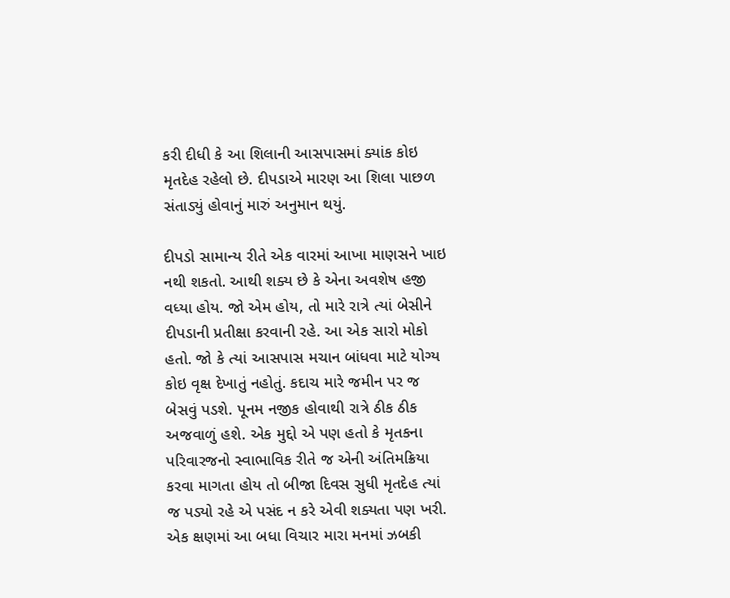કરી દીધી કે આ શિલાની આસપાસમાં ક્યાંક કોઇ મૃતદેહ રહેલો છે. દીપડાએ મારણ આ શિલા પાછળ સંતાડ્યું હોવાનું મારું અનુમાન થયું.

દીપડો સામાન્ય રીતે એક વારમાં આખા માણસને ખાઇ નથી શકતો. આથી શક્ય છે કે એના અવશેષ હજી વધ્યા હોય. જો એમ હોય, તો મારે રાત્રે ત્યાં બેસીને દીપડાની પ્રતીક્ષા કરવાની રહે. આ એક સારો મોકો હતો. જો કે ત્યાં આસપાસ મચાન બાંધવા માટે યોગ્ય કોઇ વૃક્ષ દેખાતું નહોતું. કદાચ મારે જમીન પર જ બેસવું પડશે. પૂનમ નજીક હોવાથી રાત્રે ઠીક ઠીક અજવાળું હશે. એક મુદ્દો એ પણ હતો કે મૃતકના પરિવારજનો સ્વાભાવિક રીતે જ એની અંતિમક્રિયા કરવા માગતા હોય તો બીજા દિવસ સુધી મૃતદેહ ત્યાં જ પડ્યો રહે એ પસંદ ન કરે એવી શક્યતા પણ ખરી. એક ક્ષણમાં આ બધા વિચાર મારા મનમાં ઝબકી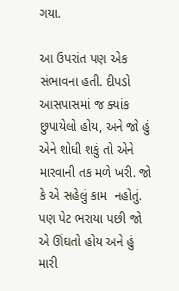ગયા.

આ ઉપરાંત પણ એક સંભાવના હતી. દીપડો આસપાસમાં જ ક્યાંક છુપાયેલો હોય, અને જો હું એને શોધી શકું તો એને મારવાની તક મળે ખરી. જો કે એ સહેલું કામ  નહોતું. પણ પેટ ભરાયા પછી જો એ ઊંઘતો હોય અને હું મારી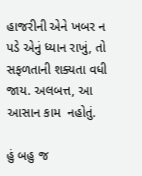હાજરીની એને ખબર ન પડે એનું ધ્યાન રાખું, તો સફળતાની શક્યતા વધી જાય. અલબત્ત, આ આસાન કામ  નહોતું.

હું બહુ જ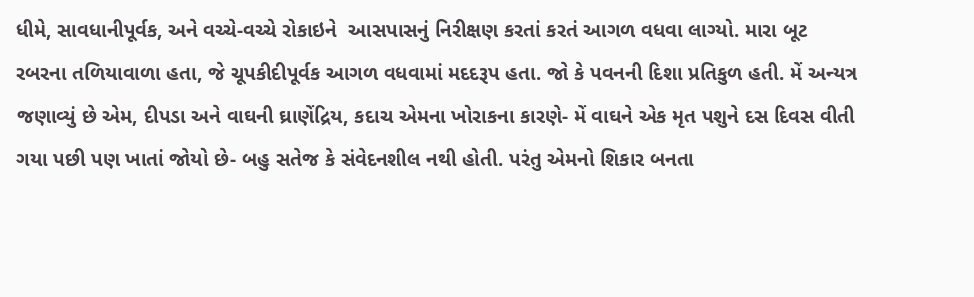ધીમે, સાવધાનીપૂર્વક, અને વચ્ચે-વચ્ચે રોકાઇને  આસપાસનું નિરીક્ષણ કરતાં કરતં આગળ વધવા લાગ્યો. મારા બૂટ રબરના તળિયાવાળા હતા, જે ચૂપકીદીપૂર્વક આગળ વધવામાં મદદરૂપ હતા. જો કે પવનની દિશા પ્રતિકુળ હતી. મેં અન્યત્ર જણાવ્યું છે એમ, દીપડા અને વાઘની ઘ્રાણેંદ્રિય, કદાચ એમના ખોરાકના કારણે- મેં વાઘને એક મૃત પશુને દસ દિવસ વીતી ગયા પછી પણ ખાતાં જોયો છે- બહુ સતેજ કે સંવેદનશીલ નથી હોતી. પરંતુ એમનો શિકાર બનતા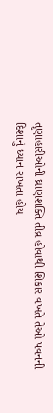તૃણાહારીઓની ઘ્રાણશક્તિ તીવ્ર હોવાથી શિકાર વખતે તેઓ પવનની દિશાનું ધ્યાન રાખતા હોય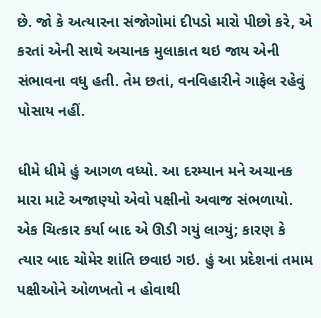છે. જો કે અત્યારના સંજોગોમાં દીપડો મારો પીછો કરે, એ કરતાં એની સાથે અચાનક મુલાકાત થઇ જાય એની સંભાવના વધુ હતી. તેમ છતાં, વનવિહારીને ગાફેલ રહેવું પોસાય નહીં.

ધીમે ધીમે હું આગળ વધ્યો. આ દરમ્યાન મને અચાનક મારા માટે અજાણ્યો એવો પક્ષીનો અવાજ સંભળાયો. એક ચિત્કાર કર્યા બાદ એ ઊડી ગયું લાગ્યું; કારણ કે ત્યાર બાદ ચોમેર શાંતિ છવાઇ ગઇ. હું આ પ્રદેશનાં તમામ પક્ષીઓને ઓળખતો ન હોવાથી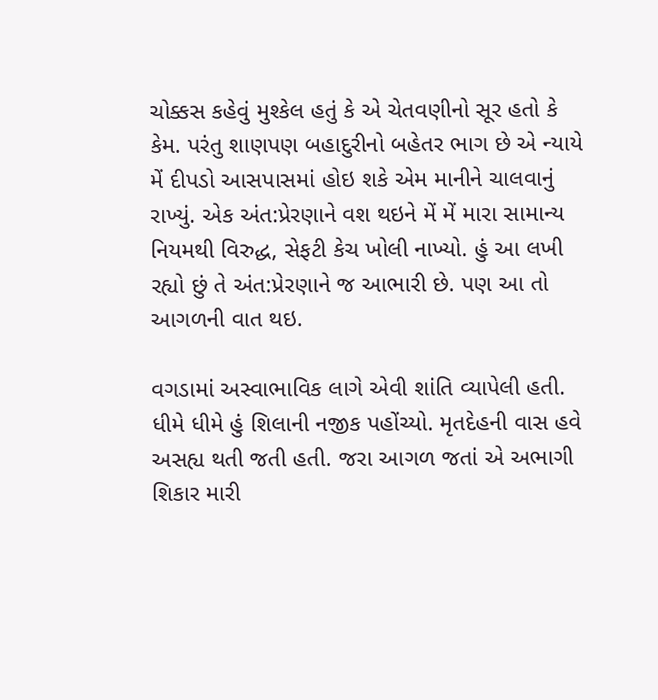ચોક્કસ કહેવું મુશ્કેલ હતું કે એ ચેતવણીનો સૂર હતો કે કેમ. પરંતુ શાણપણ બહાદુરીનો બહેતર ભાગ છે એ ન્યાયે મેં દીપડો આસપાસમાં હોઇ શકે એમ માનીને ચાલવાનું રાખ્યું. એક અંત:પ્રેરણાને વશ થઇને મેં મેં મારા સામાન્ય નિયમથી વિરુદ્ધ, સેફટી કેચ ખોલી નાખ્યો. હું આ લખી રહ્યો છું તે અંત:પ્રેરણાને જ આભારી છે. પણ આ તો આગળની વાત થઇ.

વગડામાં અસ્વાભાવિક લાગે એવી શાંતિ વ્યાપેલી હતી. ધીમે ધીમે હું શિલાની નજીક પહોંચ્યો. મૃતદેહની વાસ હવે અસહ્ય થતી જતી હતી. જરા આગળ જતાં એ અભાગી શિકાર મારી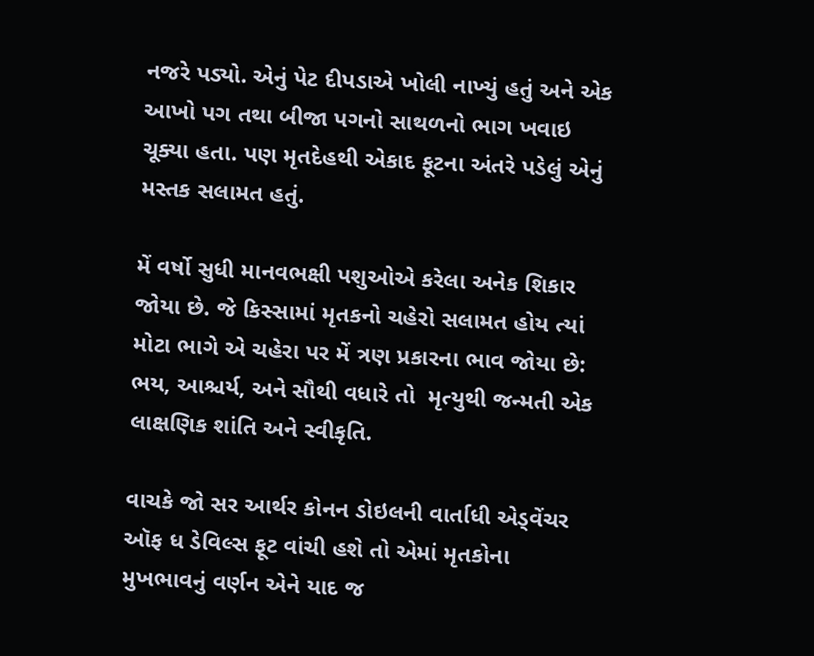નજરે પડ્યો. એનું પેટ દીપડાએ ખોલી નાખ્યું હતું અને એક આખો પગ તથા બીજા પગનો સાથળનો ભાગ ખવાઇ ચૂક્યા હતા. પણ મૃતદેહથી એકાદ ફૂટના અંતરે પડેલું એનું મસ્તક સલામત હતું.

મેં વર્ષો સુધી માનવભક્ષી પશુઓએ કરેલા અનેક શિકાર જોયા છે. જે કિસ્સામાં મૃતકનો ચહેરો સલામત હોય ત્યાં મોટા ભાગે એ ચહેરા પર મેં ત્રણ પ્રકારના ભાવ જોયા છે: ભય, આશ્ચર્ય, અને સૌથી વધારે તો  મૃત્યુથી જન્મતી એક લાક્ષણિક શાંતિ અને સ્વીકૃતિ.

વાચકે જો સર આર્થર કોનન ડોઇલની વાર્તાધી એડ્વેંચર ઑફ ધ ડેવિલ્સ ફૂટ વાંચી હશે તો એમાં મૃતકોના મુખભાવનું વર્ણન એને યાદ જ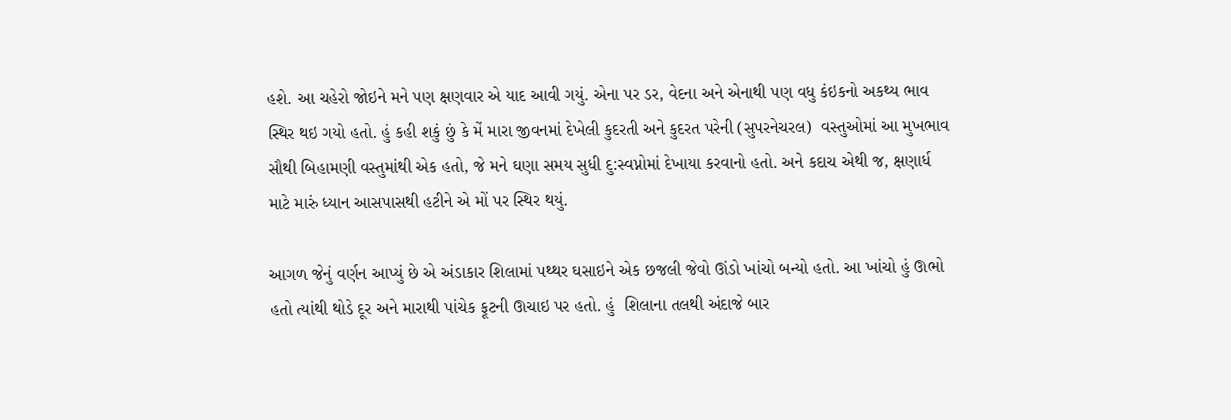હશે. આ ચહેરો જોઇને મને પણ ક્ષણવાર એ યાદ આવી ગયું. એના પર ડર, વેદના અને એનાથી પણ વધુ કંઇકનો અકથ્ય ભાવ સ્થિર થઇ ગયો હતો. હું કહી શકું છું કે મેં મારા જીવનમાં દેખેલી કુદરતી અને કુદરત પરેની (સુપરનેચરલ)  વસ્તુઓમાં આ મુખભાવ સૌથી બિહામણી વસ્તુમાંથી એક હતો, જે મને ઘણા સમય સુધી દુ:સ્વપ્નોમાં દેખાયા કરવાનો હતો. અને કદાચ એથી જ, ક્ષણાર્ધ માટે મારું ધ્યાન આસપાસથી હટીને એ મોં પર સ્થિર થયું.

આગળ જેનું વર્ણન આપ્યું છે એ અંડાકાર શિલામાં પથ્થર ઘસાઇને એક છજલી જેવો ઊંડો ખાંચો બન્યો હતો. આ ખાંચો હું ઊભો હતો ત્યાંથી થોડે દૂર અને મારાથી પાંચેક ફૂટની ઊચાઇ પર હતો. હું  શિલાના તલથી અંદાજે બાર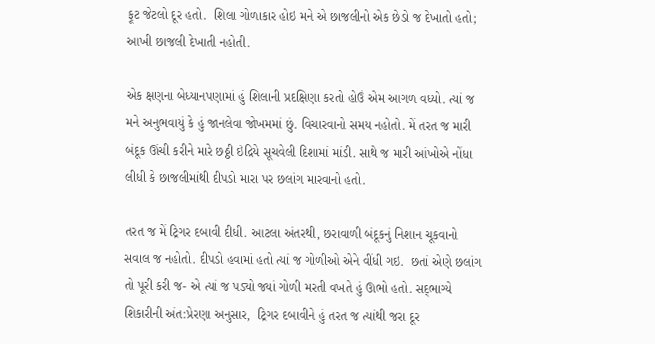ફૂટ જેટલો દૂર હતો.  શિલા ગોળાકાર હોઇ મને એ છાજલીનો એક છેડો જ દેખાતો હતો; આખી છાજલી દેખાતી નહોતી.

એક ક્ષણના બેધ્યાનપણામાં હું શિલાની પ્રદક્ષિણા કરતો હોઉં એમ આગળ વધ્યો. ત્યાં જ મને અનુભવાયું કે હું જાનલેવા જોખમમાં છું. વિચારવાનો સમય નહોતો. મેં તરત જ મારી બંદૂક ઊંચી કરીને મારે છઠ્ઠી ઇંદ્રિયે સૂચવેલી દિશામાં માંડી. સાથે જ મારી આંખોએ નોંધા લીધી કે છાજલીમાંથી દીપડો મારા પર છલાંગ મારવાનો હતો.

તરત જ મેં ટ્રિગર દબાવી દીધી. આટલા અંતરથી, છરાવાળી બંદૂકનું નિશાન ચૂકવાનો સવાલ જ નહોતો. દીપડો હવામાં હતો ત્યાં જ ગોળીઓ એને વીંધી ગઇ.  છતાં એણે છલાંગ તો પૂરી કરી જ- એ ત્યાં જ પડ્યો જ્યાં ગોળી મરતી વખતે હું ઊભો હતો. સદ્‌ભાગ્યે શિકારીની અંત:પ્રેરણા અનુસાર,  ટ્રિગર દબાવીને હું તરત જ ત્યાંથી જરા દૂર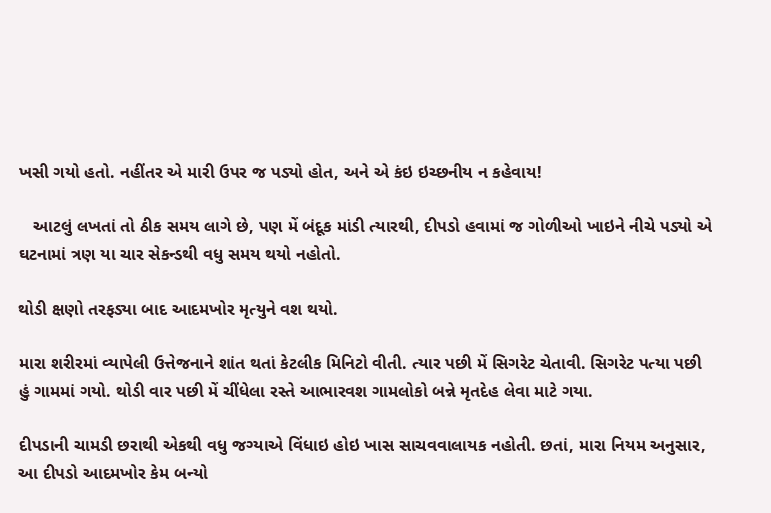ખસી ગયો હતો. નહીંતર એ મારી ઉપર જ પડ્યો હોત, અને એ કંઇ ઇચ્છનીય ન કહેવાય!

   આટલું લખતાં તો ઠીક સમય લાગે છે, પણ મેં બંદૂક માંડી ત્યારથી, દીપડો હવામાં જ ગોળીઓ ખાઇને નીચે પડ્યો એ ઘટનામાં ત્રણ યા ચાર સેકન્ડથી વધુ સમય થયો નહોતો.

થોડી ક્ષણો તરફડ્યા બાદ આદમખોર મૃત્યુને વશ થયો.

મારા શરીરમાં વ્યાપેલી ઉત્તેજનાને શાંત થતાં કેટલીક મિનિટો વીતી. ત્યાર પછી મેં સિગરેટ ચેતાવી. સિગરેટ પત્યા પછી હું ગામમાં ગયો. થોડી વાર પછી મેં ચીંધેલા રસ્તે આભારવશ ગામલોકો બન્ને મૃતદેહ લેવા માટે ગયા.

દીપડાની ચામડી છરાથી એકથી વધુ જગ્યાએ વિંધાઇ હોઇ ખાસ સાચવવાલાયક નહોતી. છતાં, મારા નિયમ અનુસાર, આ દીપડો આદમખોર કેમ બન્યો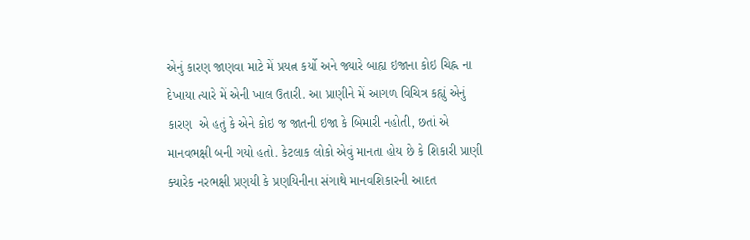એનું કારણ જાણવા માટે મેં પ્રયત્ન કર્યો અને જ્યારે બાહ્ય ઇજાના કોઇ ચિહ્ન ના દેખાયા ત્યારે મેં એની ખાલ ઉતારી. આ પ્રાણીને મેં આગળ વિચિત્ર કહ્યું એનું કારણ  એ હતું કે એને કોઇ જ જાતની ઇજા કે બિમારી નહોતી, છતાં એ માનવભક્ષી બની ગયો હતો. કેટલાક લોકો એવું માનતા હોય છે કે શિકારી પ્રાણી ક્યારેક નરભક્ષી પ્રણયી કે પ્રણયિનીના સંગાથે માનવશિકારની આદત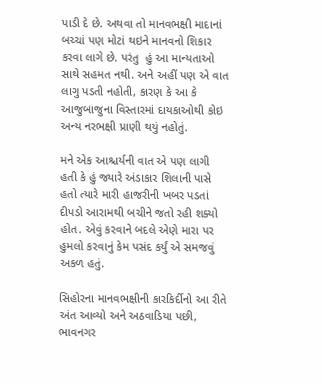પાડી દે છે. અથવા તો માનવભક્ષી માદાનાં બચ્ચાં પણ મોટાં થઇને માનવનો શિકાર કરવા લાગે છે. પરંતુ  હું આ માન્યતાઓ સાથે સહમત નથી. અને અહીં પણ એ વાત લાગુ પડતી નહોતી, કારણ કે આ કે આજુબાજુના વિસ્તારમાં દાયકાઓથી કોઇ અન્ય નરભક્ષી પ્રાણી થયું નહોતું.

મને એક આશ્ચર્યની વાત એ પણ લાગી હતી કે હું જ્યારે અંડાકાર શિલાની પાસે હતો ત્યારે મારી હાજરીની ખબર પડતાં દીપડો આરામથી બચીને જતો રહી શક્યો હોત. એવું કરવાને બદલે એણે મારા પર હુમલો કરવાનું કેમ પસંદ કર્યું એ સમજવું અકળ હતું.

સિહોરના માનવભક્ષીની કારકિર્દીનો આ રીતે અંત આવ્યો અને અઠવાડિયા પછી, ભાવનગર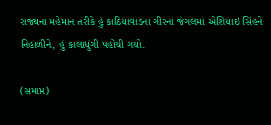રાજ્યના મહેમાન તરીકે હું કાઠિયાવાડના ગીરના જંગલમાં એશિયાઇ સિંહને નિહાળીને, હું કાલાધુંગી પહોંચી ગયો.

(સમાપ્ત)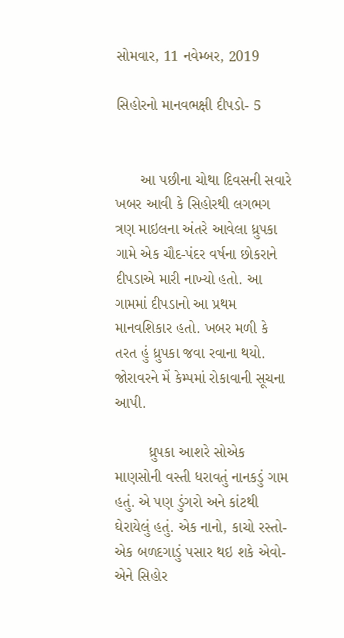સોમવાર, 11 નવેમ્બર, 2019

સિહોરનો માનવભક્ષી દીપડો- 5


      આ પછીના ચોથા દિવસની સવારે ખબર આવી કે સિહોરથી લગભગ ત્રણ માઇલના અંતરે આવેલા ધ્રુપકા ગામે એક ચૌદ-પંદર વર્ષના છોકરાને દીપડાએ મારી નાખ્યો હતો. આ ગામમાં દીપડાનો આ પ્રથમ માનવશિકાર હતો. ખબર મળી કે તરત હું ધ્રુપકા જવા રવાના થયો. જોરાવરને મેં કેમ્પમાં રોકાવાની સૂચના આપી.

        ધ્રુપકા આશરે સોએક માણસોની વસ્તી ધરાવતું નાનકડું ગામ હતું. એ પણ ડુંગરો અને કાંટથી ઘેરાયેલું હતું. એક નાનો, કાચો રસ્તો-એક બળદગાડું પસાર થઇ શકે એવો- એને સિહોર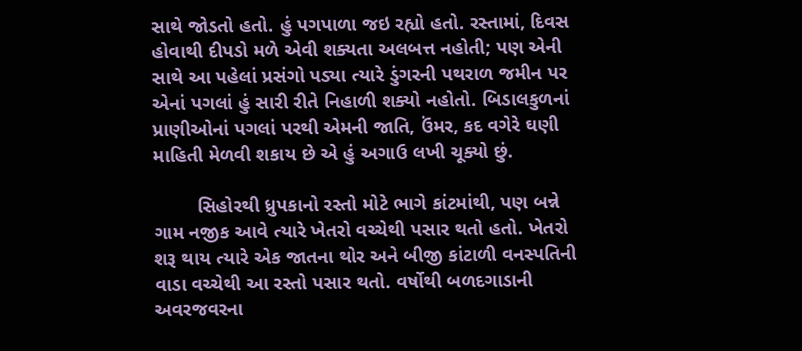સાથે જોડતો હતો. હું પગપાળા જઇ રહ્યો હતો. રસ્તામાં, દિવસ હોવાથી દીપડો મળે એવી શક્યતા અલબત્ત નહોતી; પણ એની સાથે આ પહેલાં પ્રસંગો પડ્યા ત્યારે ડુંગરની પથરાળ જમીન પર એનાં પગલાં હું સારી રીતે નિહાળી શક્યો નહોતો. બિડાલકુળનાં પ્રાણીઓનાં પગલાં પરથી એમની જાતિ, ઉંમર, કદ વગેરે ઘણી માહિતી મેળવી શકાય છે એ હું અગાઉ લખી ચૂક્યો છું.

        સિહોરથી ધ્રુપકાનો રસ્તો મોટે ભાગે કાંટમાંથી, પણ બન્ને ગામ નજીક આવે ત્યારે ખેતરો વચ્ચેથી પસાર થતો હતો. ખેતરો શરૂ થાય ત્યારે એક જાતના થોર અને બીજી કાંટાળી વનસ્પતિની વાડા વચ્ચેથી આ રસ્તો પસાર થતો. વર્ષોથી બળદગાડાની અવરજવરના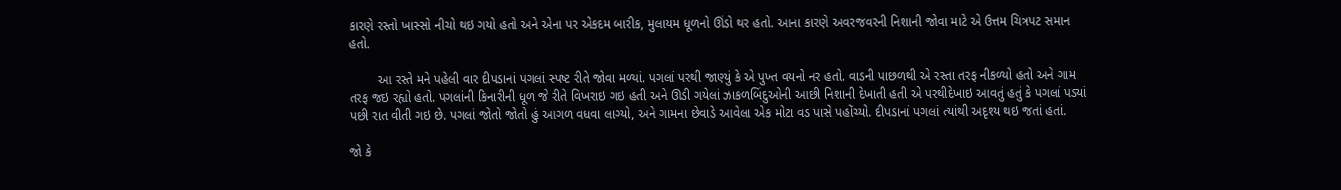કારણે રસ્તો ખાસ્સો નીચો થઇ ગયો હતો અને એના પર એકદમ બારીક, મુલાયમ ધૂળનો ઊંડો થર હતો. આના કારણે અવરજવરની નિશાની જોવા માટે એ ઉત્તમ ચિત્રપટ સમાન હતો.

        આ રસ્તે મને પહેલી વાર દીપડાનાં પગલાં સ્પષ્ટ રીતે જોવા મળ્યાં. પગલાં પરથી જાણ્યું કે એ પુખ્ત વયનો નર હતો. વાડની પાછળથી એ રસ્તા તરફ નીકળ્યો હતો અને ગામ તરફ જઇ રહ્યો હતો. પગલાંની કિનારીની ધૂળ જે રીતે વિખરાઇ ગઇ હતી અને ઊડી ગયેલાં ઝાકળબિંદુઓની આછી નિશાની દેખાતી હતી એ પરથીદેખાઇ આવતું હતું કે પગલાં પડ્યાં પછી રાત વીતી ગઇ છે. પગલાં જોતો જોતો હું આગળ વધવા લાગ્યો, અને ગામના છેવાડે આવેલા એક મોટા વડ પાસે પહોંચ્યો. દીપડાનાં પગલાં ત્યાંથી અદૃશ્ય થઇ જતાં હતાં.

જો કે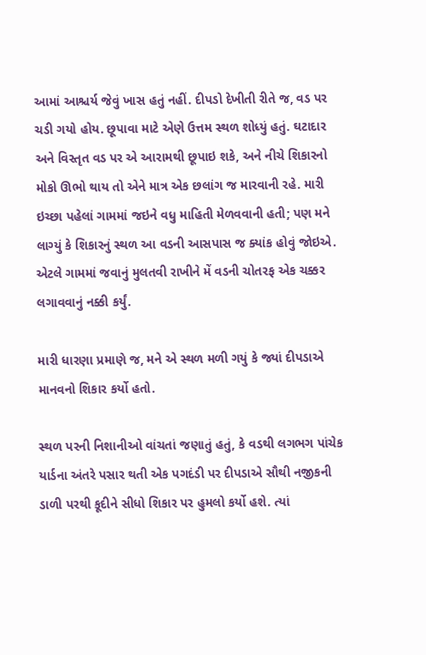આમાં આશ્ચર્ય જેવું ખાસ હતું નહીં. દીપડો દેખીતી રીતે જ, વડ પર ચડી ગયો હોય. છૂપાવા માટે એણે ઉત્તમ સ્થળ શોધ્યું હતું. ઘટાદાર અને વિસ્તૃત વડ પર એ આરામથી છૂપાઇ શકે, અને નીચે શિકારનો મોકો ઊભો થાય તો એને માત્ર એક છલાંગ જ મારવાની રહે. મારી ઇચ્છા પહેલાં ગામમાં જઇને વધુ માહિતી મેળવવાની હતી; પણ મને લાગ્યું કે શિકારનું સ્થળ આ વડની આસપાસ જ ક્યાંક હોવું જોઇએ. એટલે ગામમાં જવાનું મુલતવી રાખીને મેં વડની ચોતરફ એક ચક્કર લગાવવાનું નક્કી કર્યું.

મારી ધારણા પ્રમાણે જ, મને એ સ્થળ મળી ગયું કે જ્યાં દીપડાએ માનવનો શિકાર કર્યો હતો.

સ્થળ પરની નિશાનીઓ વાંચતાં જણાતું હતું, કે વડથી લગભગ પાંચેક યાર્ડના અંતરે પસાર થતી એક પગદંડી પર દીપડાએ સૌથી નજીકની ડાળી પરથી કૂદીને સીધો શિકાર પર હુમલો કર્યો હશે. ત્યાં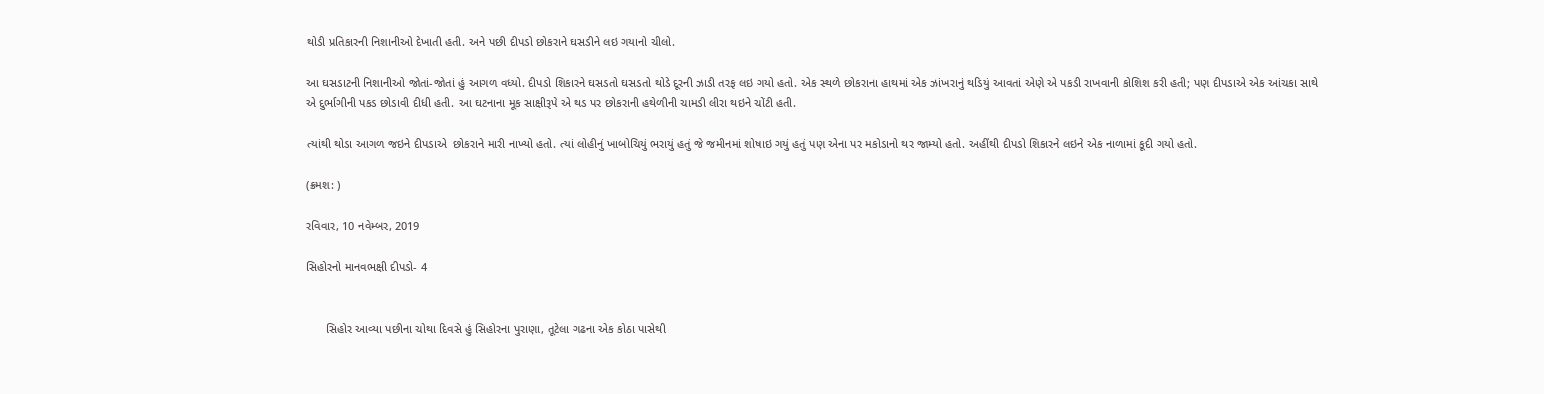થોડી પ્રતિકારની નિશાનીઓ દેખાતી હતી. અને પછી દીપડો છોકરાને ઘસડીને લઇ ગયાનો ચીલો.

આ ઘસડાટની નિશાનીઓ જોતાં-જોતાં હું આગળ વધ્યો. દીપડો શિકારને ઘસડતો ઘસડતો થોડે દૂરની ઝાડી તરફ લઇ ગયો હતો. એક સ્થળે છોકરાના હાથમાં એક ઝાંખરાનું થડિયું આવતાં એણે એ પકડી રાખવાની કોશિશ કરી હતી; પણ દીપડાએ એક આંચકા સાથે એ દુર્ભાગીની પકડ છોડાવી દીધી હતી. આ ઘટનાના મૂક સાક્ષીરૂપે એ થડ પર છોકરાની હથેળીની ચામડી લીરા થઇને ચોંટી હતી.

ત્યાંથી થોડા આગળ જઇને દીપડાએ  છોકરાને મારી નાખ્યો હતો. ત્યાં લોહીનું ખાબોચિયું ભરાયું હતું જે જમીનમાં શોષાઇ ગયું હતું પણ એના પર મકોડાનો થર જામ્યો હતો. અહીંથી દીપડો શિકારને લઇને એક નાળામાં કૂદી ગયો હતો.

(ક્રમશ: )

રવિવાર, 10 નવેમ્બર, 2019

સિહોરનો માનવભક્ષી દીપડો- 4


      સિહોર આવ્યા પછીના ચોથા દિવસે હું સિહોરના પુરાણા, તૂટેલા ગઢના એક કોઠા પાસેથી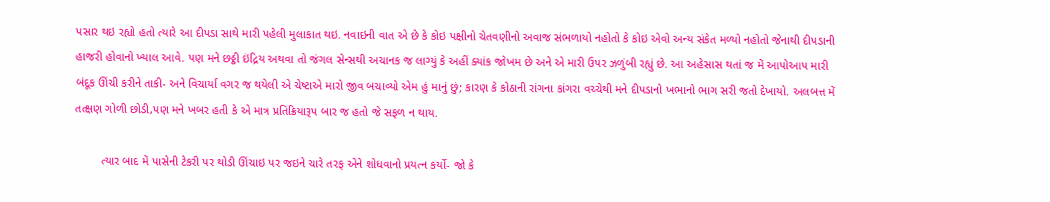પસાર થઇ રહ્યો હતો ત્યારે આ દીપડા સાથે મારી પહેલી મુલાકાત થઇ. નવાઇની વાત એ છે કે કોઇ પક્ષીનો ચેતવણીનો અવાજ સંભળાયો નહોતો કે કોઇ એવો અન્ય સંકેત મળ્યો નહોતો જેનાથી દીપડાની હાજરી હોવાનો ખ્યાલ આવે. પણ મને છઠ્ઠી ઇંદ્રિય અથવા તો જંગલ સેન્સથી અચાનક જ લાગ્યું કે અહીં ક્યાંક જોખમ છે અને એ મારી ઉપર ઝળુંબી રહ્યું છે. આ અહેસાસ થતાં જ મેં આપોઆપ મારી બંદૂક ઊંચી કરીને તાકી- અને વિચાર્યા વગર જ થયેલી એ ચેષ્ટાએ મારો જીવ બચાવ્યો એમ હું માનું છું; કારણ કે કોઠાની રાંગના કાંગરા વચ્ચેથી મને દીપડાનો ખભાનો ભાગ સરી જતો દેખાયો. અલબત્ત મેં તત્ક્ષણ ગોળી છોડી,પણ મને ખબર હતી કે એ માત્ર પ્રતિક્રિયારૂપ બાર જ હતો જે સફળ ન થાય.

        ત્યાર બાદ મેં પાસેની ટેકરી પર થોડી ઊંચાઇ પર જઇને ચારે તરફ એને શોધવાનો પ્રયત્ન કર્યો- જો કે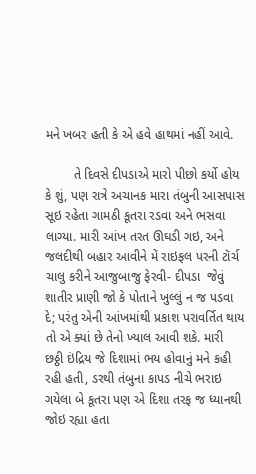મને ખબર હતી કે એ હવે હાથમાં નહીં આવે.

        તે દિવસે દીપડાએ મારો પીછો કર્યો હોય કે શું, પણ રાત્રે અચાનક મારા તંબુની આસપાસ સૂઇ રહેતા ગામઠી કૂતરા રડવા અને ભસવા લાગ્યા. મારી આંખ તરત ઊઘડી ગઇ, અને જલદીથી બહાર આવીને મેં રાઇફલ પરની ટૉર્ચ ચાલુ કરીને આજુબાજુ ફેરવી- દીપડા  જેવું શાતીર પ્રાણી જો કે પોતાને ખુલ્લું ન જ પડવા દે; પરંતુ એની આંખમાંથી પ્રકાશ પરાવર્તિત થાય તો એ ક્યાં છે તેનો ખ્યાલ આવી શકે. મારી છઠ્ઠી ઇંદ્રિય જે દિશામાં ભય હોવાનું મને કહી રહી હતી, ડરથી તંબુના કાપડ નીચે ભરાઇ ગયેલા બે કૂતરા પણ એ દિશા તરફ જ ધ્યાનથી જોઇ રહ્યા હતા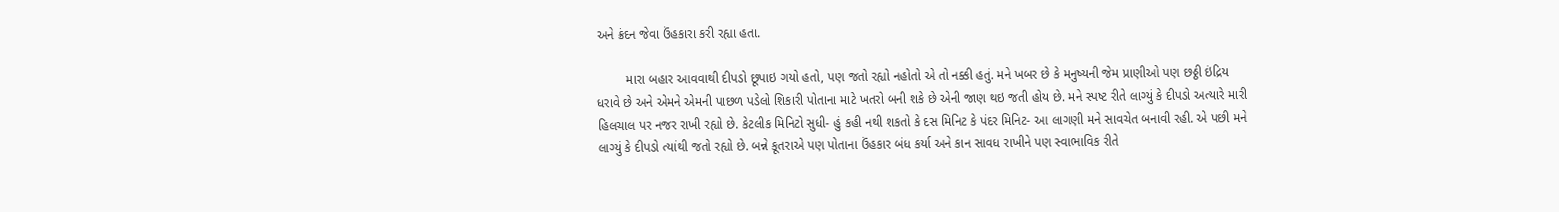અને ક્રંદન જેવા ઉંહકારા કરી રહ્યા હતા.

        મારા બહાર આવવાથી દીપડો છૂપાઇ ગયો હતો, પણ જતો રહ્યો નહોતો એ તો નક્કી હતું. મને ખબર છે કે મનુષ્યની જેમ પ્રાણીઓ પણ છઠ્ઠી ઇંદ્રિય ધરાવે છે અને એમને એમની પાછળ પડેલો શિકારી પોતાના માટે ખતરો બની શકે છે એની જાણ થઇ જતી હોય છે. મને સ્પષ્ટ રીતે લાગ્યું કે દીપડો અત્યારે મારી હિલચાલ પર નજર રાખી રહ્યો છે. કેટલીક મિનિટો સુધી- હું કહી નથી શકતો કે દસ મિનિટ કે પંદર મિનિટ- આ લાગણી મને સાવચેત બનાવી રહી. એ પછી મને લાગ્યું કે દીપડો ત્યાંથી જતો રહ્યો છે. બન્ને કૂતરાએ પણ પોતાના ઉંહકાર બંધ કર્યા અને કાન સાવધ રાખીને પણ સ્વાભાવિક રીતે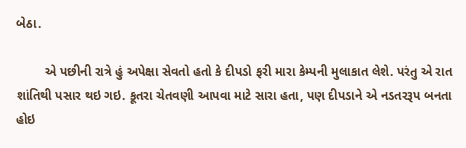બેઠા.

        એ પછીની રાત્રે હું અપેક્ષા સેવતો હતો કે દીપડો ફરી મારા કેમ્પની મુલાકાત લેશે. પરંતુ એ રાત શાંતિથી પસાર થઇ ગઇ. કૂતરા ચેતવણી આપવા માટે સારા હતા, પણ દીપડાને એ નડતરરૂપ બનતા હોઇ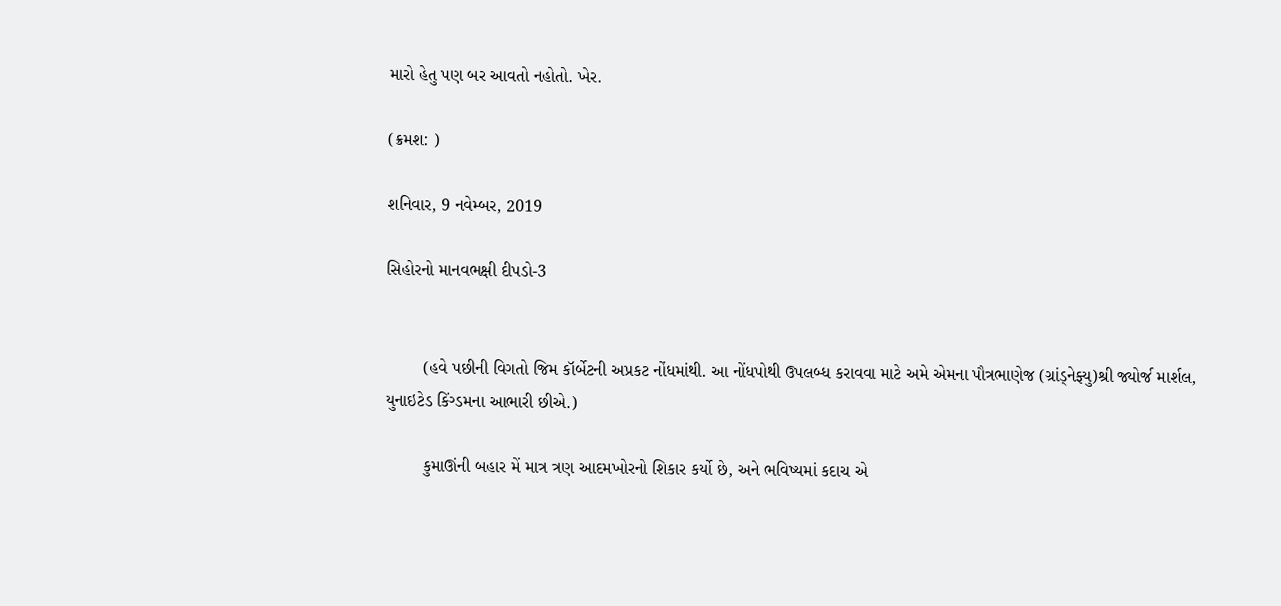મારો હેતુ પણ બર આવતો નહોતો. ખેર.

(ક્રમશ: )

શનિવાર, 9 નવેમ્બર, 2019

સિહોરનો માનવભક્ષી દીપડો-3


        (હવે પછીની વિગતો જિમ કૉર્બેટની અપ્રકટ નોંધમાંથી. આ નોંધપોથી ઉપલબ્ધ કરાવવા માટે અમે એમના પૌત્રભાણેજ (ગ્રાંડ્નેફ્યુ)શ્રી જ્યોર્જ માર્શલ, યુનાઇટેડ કિંગ્ડમના આભારી છીએ.)

        કુમાઊંની બહાર મેં માત્ર ત્રણ આદમખોરનો શિકાર કર્યો છે, અને ભવિષ્યમાં કદાચ એ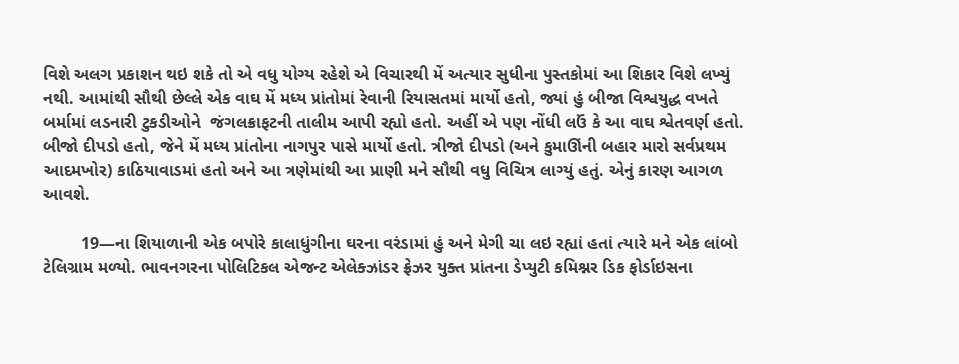વિશે અલગ પ્રકાશન થઇ શકે તો એ વધુ યોગ્ય રહેશે એ વિચારથી મેં અત્યાર સુધીના પુસ્તકોમાં આ શિકાર વિશે લખ્યું નથી. આમાંથી સૌથી છેલ્લે એક વાઘ મેં મધ્ય પ્રાંતોમાં રેવાની રિયાસતમાં માર્યો હતો, જ્યાં હું બીજા વિશ્વયુદ્ધ વખતે બર્મામાં લડનારી ટુકડીઓને  જંગલક્રાફટની તાલીમ આપી રહ્યો હતો. અહીં એ પણ નોંધી લઉં કે આ વાઘ શ્વેતવર્ણ હતો. બીજો દીપડો હતો, જેને મેં મધ્ય પ્રાંતોના નાગપુર પાસે માર્યો હતો. ત્રીજો દીપડો (અને કુમાઊંની બહાર મારો સર્વપ્રથમ આદમખોર) કાઠિયાવાડમાં હતો અને આ ત્રણેમાંથી આ પ્રાણી મને સૌથી વધુ વિચિત્ર લાગ્યું હતું. એનું કારણ આગળ આવશે.

        19—ના શિયાળાની એક બપોરે કાલાધુંગીના ઘરના વરંડામાં હું અને મેગી ચા લઇ રહ્યાં હતાં ત્યારે મને એક લાંબો ટેલિગ્રામ મળ્યો. ભાવનગરના પોલિટિકલ એજન્ટ એલેક્ઝાંડર ફ્રેઝર યુક્ત પ્રાંતના ડેપ્યુટી કમિશ્નર ડિક ફોર્ડાઇસના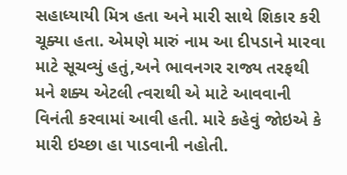સહાધ્યાયી મિત્ર હતા અને મારી સાથે શિકાર કરી ચૂક્યા હતા. એમણે મારું નામ આ દીપડાને મારવા માટે સૂચવ્યું હતું,અને ભાવનગર રાજ્ય તરફથી મને શક્ય એટલી ત્વરાથી એ માટે આવવાની વિનંતી કરવામાં આવી હતી. મારે કહેવું જોઇએ કે મારી ઇચ્છા હા પાડવાની નહોતી.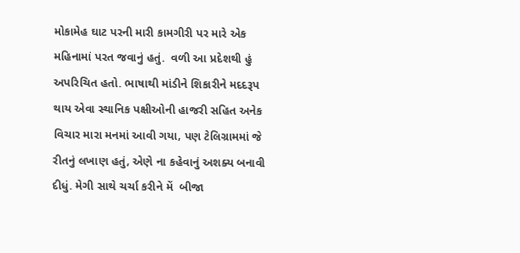મોકામેહ ઘાટ પરની મારી કામગીરી પર મારે એક મહિનામાં પરત જવાનું હતું.  વળી આ પ્રદેશથી હું અપરિચિત હતો. ભાષાથી માંડીને શિકારીને મદદરૂપ થાય એવા સ્થાનિક પક્ષીઓની હાજરી સહિત અનેક વિચાર મારા મનમાં આવી ગયા, પણ ટેલિગ્રામમાં જે રીતનું લખાણ હતું, એણે ના કહેવાનું અશક્ય બનાવી દીધું. મેગી સાથે ચર્ચા કરીને મેં  બીજા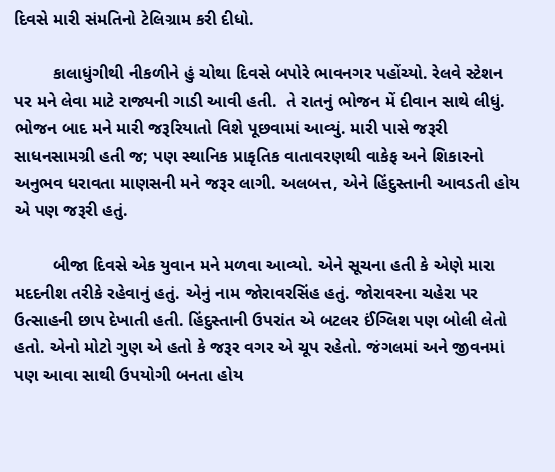દિવસે મારી સંમતિનો ટેલિગ્રામ કરી દીધો.

        કાલાધુંગીથી નીકળીને હું ચોથા દિવસે બપોરે ભાવનગર પહોંચ્યો. રેલવે સ્ટેશન પર મને લેવા માટે રાજ્યની ગાડી આવી હતી.  તે રાતનું ભોજન મેં દીવાન સાથે લીધું. ભોજન બાદ મને મારી જરૂરિયાતો વિશે પૂછવામાં આવ્યું. મારી પાસે જરૂરી સાધનસામગ્રી હતી જ; પણ સ્થાનિક પ્રાકૃતિક વાતાવરણથી વાકેફ અને શિકારનો અનુભવ ધરાવતા માણસની મને જરૂર લાગી. અલબત્ત, એને હિંદુસ્તાની આવડતી હોય એ પણ જરૂરી હતું.

        બીજા દિવસે એક યુવાન મને મળવા આવ્યો. એને સૂચના હતી કે એણે મારા મદદનીશ તરીકે રહેવાનું હતું. એનું નામ જોરાવરસિંહ હતું. જોરાવરના ચહેરા પર ઉત્સાહની છાપ દેખાતી હતી. હિંદુસ્તાની ઉપરાંત એ બટલર ઈંગ્લિશ પણ બોલી લેતો હતો. એનો મોટો ગુણ એ હતો કે જરૂર વગર એ ચૂપ રહેતો. જંગલમાં અને જીવનમાં પણ આવા સાથી ઉપયોગી બનતા હોય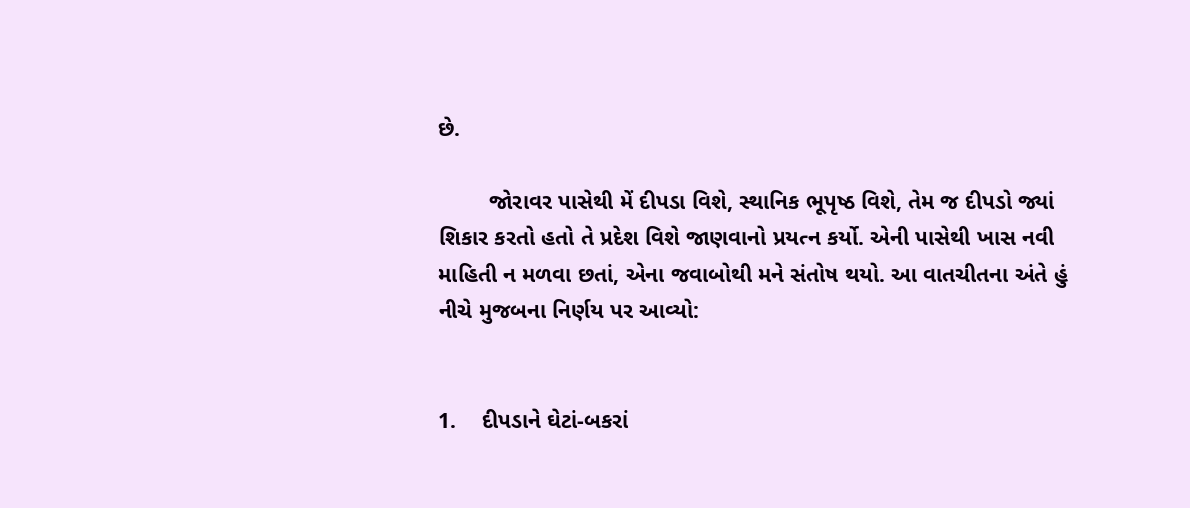છે.

        જોરાવર પાસેથી મેં દીપડા વિશે, સ્થાનિક ભૂપૃષ્ઠ વિશે, તેમ જ દીપડો જ્યાં શિકાર કરતો હતો તે પ્રદેશ વિશે જાણવાનો પ્રયત્ન કર્યો. એની પાસેથી ખાસ નવી માહિતી ન મળવા છતાં, એના જવાબોથી મને સંતોષ થયો. આ વાતચીતના અંતે હું નીચે મુજબના નિર્ણય પર આવ્યો:


1.    દીપડાને ઘેટાં-બકરાં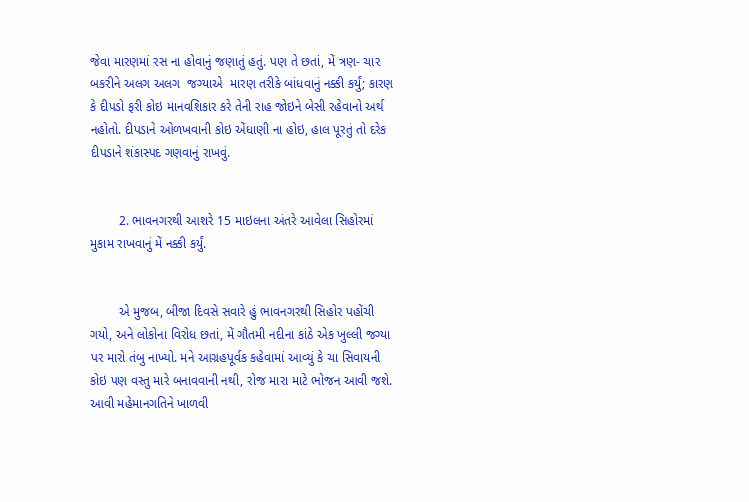જેવા મારણમાં રસ ના હોવાનું જણાતું હતું. પણ તે છતાં, મેં ત્રણ- ચાર બકરીને અલગ અલગ  જગ્યાએ  મારણ તરીકે બાંધવાનું નક્કી કર્યું; કારણ કે દીપડો ફરી કોઇ માનવશિકાર કરે તેની રાહ જોઇને બેસી રહેવાનો અર્થ નહોતો. દીપડાને ઓળખવાની કોઇ એંધાણી ના હોઇ, હાલ પૂરતું તો દરેક દીપડાને શંકાસ્પદ ગણવાનું રાખવું.


        2. ભાવનગરથી આશરે 15 માઇલના અંતરે આવેલા સિહોરમાં મુકામ રાખવાનું મેં નક્કી કર્યું.


        એ મુજબ, બીજા દિવસે સવારે હું ભાવનગરથી સિહોર પહોંચી ગયો, અને લોકોના વિરોધ છતાં, મેં ગૌતમી નદીના કાંઠે એક ખુલ્લી જગ્યા પર મારો તંબુ નાખ્યો. મને આગ્રહપૂર્વક કહેવામાં આવ્યું કે ચા સિવાયની કોઇ પણ વસ્તુ મારે બનાવવાની નથી, રોજ મારા માટે ભોજન આવી જશે. આવી મહેમાનગતિને ખાળવી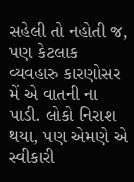સહેલી તો નહોતી જ, પણ કેટલાક વ્યવહારુ કારણોસર મેં એ વાતની ના પાડી. લોકો નિરાશ થયા, પણ એમણે એ સ્વીકારી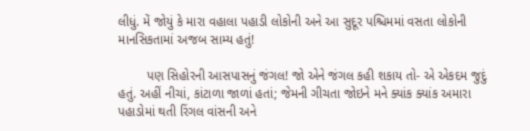લીધું. મેં જોયું કે મારા વહાલા પહાડી લોકોની અને આ સુદૂર પશ્ચિમમાં વસતા લોકોની માનસિકતામાં અજબ સામ્ય હતું!

        પણ સિહોરની આસપાસનું જંગલ! જો એને જંગલ કહી શકાય તો- એ એકદમ જુદું હતું. અહીં નીચાં, કાંટાળા જાળાં હતાં; જેમની ગીચતા જોઇને મને ક્યાંક ક્યાંક અમારા પહાડોમાં થતી રિંગલ વાંસની અને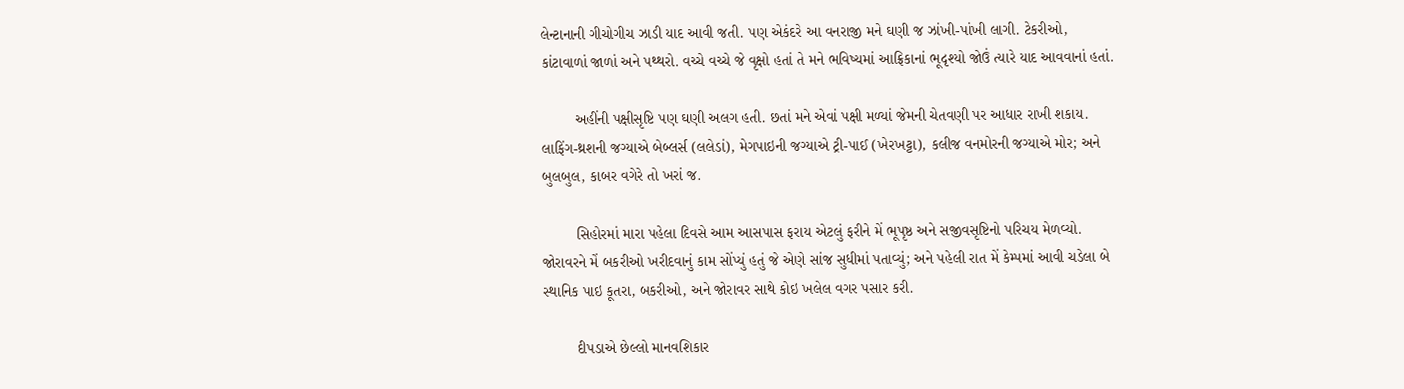લેન્ટાનાની ગીચોગીચ ઝાડી યાદ આવી જતી. પણ એકંદરે આ વનરાજી મને ઘણી જ ઝાંખી-પાંખી લાગી. ટેકરીઓ, કાંટાવાળાં જાળાં અને પથ્થરો. વચ્ચે વચ્ચે જે વૃક્ષો હતાં તે મને ભવિષ્યમાં આફ્રિકાનાં ભૂદૃશ્યો જોઉં ત્યારે યાદ આવવાનાં હતાં.

        અહીંની પક્ષીસૃષ્ટિ પણ ઘણી અલગ હતી. છતાં મને એવાં પક્ષી મળ્યાં જેમની ચેતવણી પર આધાર રાખી શકાય.  લાફિંગ-થ્રશની જગ્યાએ બેબ્લર્સ (લલેડાં), મેગપાઇની જગ્યાએ ટ્રી-પાઈ (ખેરખટ્ટા), કલીજ વનમોરની જગ્યાએ મોર; અને બુલબુલ, કાબર વગેરે તો ખરાં જ.

        સિહોરમાં મારા પહેલા દિવસે આમ આસપાસ ફરાય એટલું ફરીને મેં ભૂપૃષ્ઠ અને સજીવસૃષ્ટિનો પરિચય મેળવ્યો. જોરાવરને મેં બકરીઓ ખરીદવાનું કામ સોંપ્યું હતું જે એણે સાંજ સુધીમાં પતાવ્યું; અને પહેલી રાત મેં કેમ્પમાં આવી ચડેલા બે સ્થાનિક પાઇ કૂતરા, બકરીઓ, અને જોરાવર સાથે કોઇ ખલેલ વગર પસાર કરી.

        દીપડાએ છેલ્લો માનવશિકાર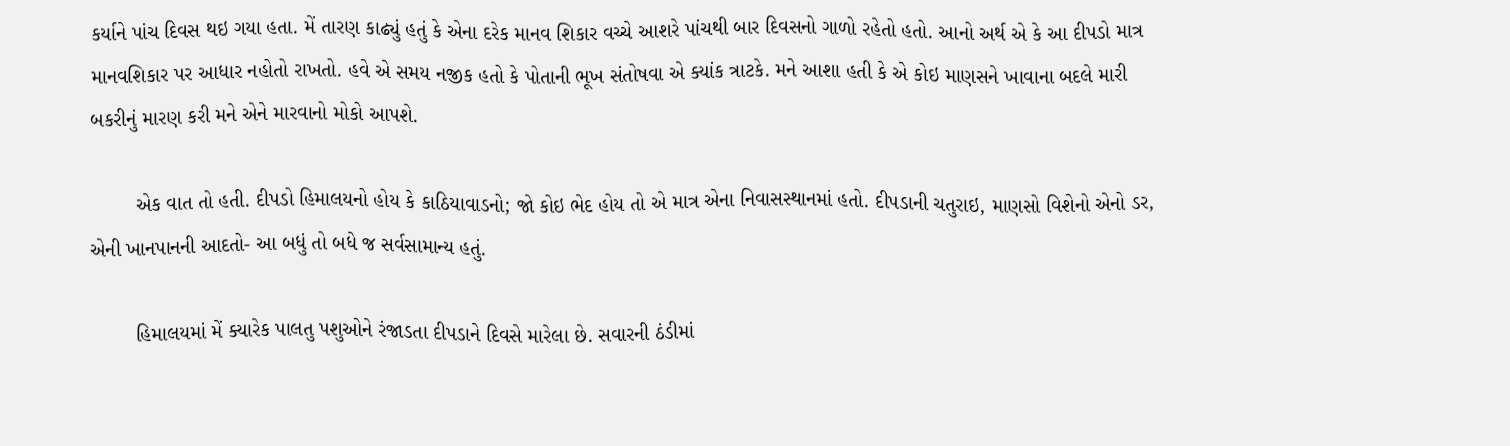કર્યાને પાંચ દિવસ થઇ ગયા હતા. મેં તારણ કાઢ્યું હતું કે એના દરેક માનવ શિકાર વચ્ચે આશરે પાંચથી બાર દિવસનો ગાળો રહેતો હતો. આનો અર્થ એ કે આ દીપડો માત્ર માનવશિકાર પર આધાર નહોતો રાખતો. હવે એ સમય નજીક હતો કે પોતાની ભૂખ સંતોષવા એ ક્યાંક ત્રાટકે. મને આશા હતી કે એ કોઇ માણસને ખાવાના બદલે મારી બકરીનું મારણ કરી મને એને મારવાનો મોકો આપશે.

        એક વાત તો હતી. દીપડો હિમાલયનો હોય કે કાઠિયાવાડનો; જો કોઇ ભેદ હોય તો એ માત્ર એના નિવાસસ્થાનમાં હતો. દીપડાની ચતુરાઇ, માણસો વિશેનો એનો ડર, એની ખાનપાનની આદતો- આ બધું તો બધે જ સર્વસામાન્ય હતું.

        હિમાલયમાં મેં ક્યારેક પાલતુ પશુઓને રંજાડતા દીપડાને દિવસે મારેલા છે. સવારની ઠંડીમાં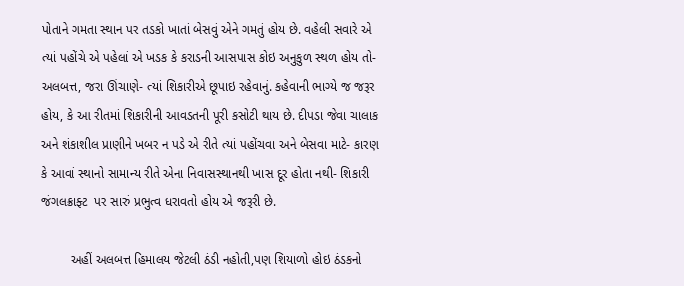પોતાને ગમતા સ્થાન પર તડકો ખાતાં બેસવું એને ગમતું હોય છે. વહેલી સવારે એ ત્યાં પહોંચે એ પહેલાં એ ખડક કે કરાડની આસપાસ કોઇ અનુકુળ સ્થળ હોય તો- અલબત્ત, જરા ઊંચાણે- ત્યાં શિકારીએ છૂપાઇ રહેવાનું. કહેવાની ભાગ્યે જ જરૂર હોય, કે આ રીતમાં શિકારીની આવડતની પૂરી કસોટી થાય છે. દીપડા જેવા ચાલાક અને શંકાશીલ પ્રાણીને ખબર ન પડે એ રીતે ત્યાં પહોંચવા અને બેસવા માટે- કારણ કે આવાં સ્થાનો સામાન્ય રીતે એના નિવાસસ્થાનથી ખાસ દૂર હોતા નથી- શિકારી જંગલક્રાફ્ટ  પર સારું પ્રભુત્વ ધરાવતો હોય એ જરૂરી છે.

        અહીં અલબત્ત હિમાલય જેટલી ઠંડી નહોતી,પણ શિયાળો હોઇ ઠંડકનો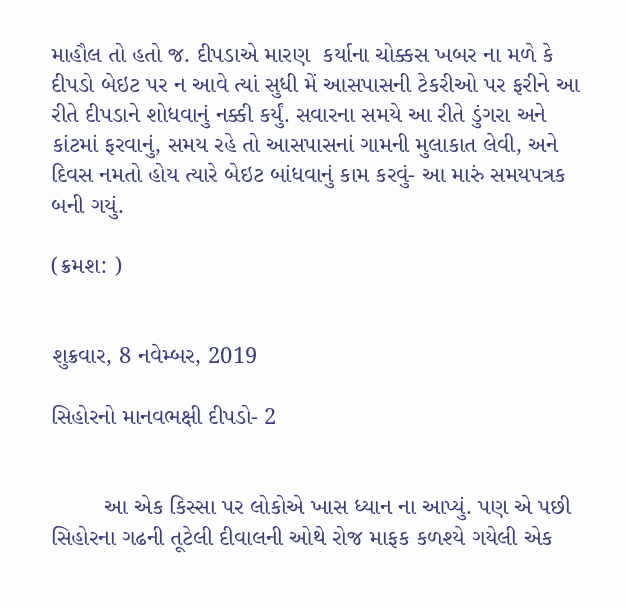માહૌલ તો હતો જ. દીપડાએ મારણ  કર્યાના ચોક્કસ ખબર ના મળે કે દીપડો બેઇટ પર ન આવે ત્યાં સુધી મેં આસપાસની ટેકરીઓ પર ફરીને આ રીતે દીપડાને શોધવાનું નક્કી કર્યું. સવારના સમયે આ રીતે ડુંગરા અને કાંટમાં ફરવાનું, સમય રહે તો આસપાસનાં ગામની મુલાકાત લેવી, અને દિવસ નમતો હોય ત્યારે બેઇટ બાંધવાનું કામ કરવું- આ મારું સમયપત્રક બની ગયું.

(ક્રમશ: )


શુક્રવાર, 8 નવેમ્બર, 2019

સિહોરનો માનવભક્ષી દીપડો- 2


        આ એક કિસ્સા પર લોકોએ ખાસ ધ્યાન ના આપ્યું. પણ એ પછી સિહોરના ગઢની તૂટેલી દીવાલની ઓથે રોજ માફક કળશ્યે ગયેલી એક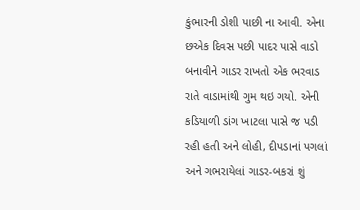કુંભારની ડોશી પાછી ના આવી. એના છએક દિવસ પછી પાદર પાસે વાડો બનાવીને ગાડર રાખતો એક ભરવાડ રાતે વાડામાંથી ગુમ થઇ ગયો. એની કડિયાળી ડાંગ ખાટલા પાસે જ પડી રહી હતી અને લોહી, દીપડાનાં પગલાં અને ગભરાયેલાં ગાડર-બકરાં શું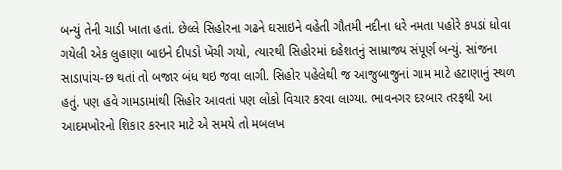બન્યું તેની ચાડી ખાતા હતાં. છેલ્લે સિહોરના ગઢને ઘસાઇને વહેતી ગૌતમી નદીના ધરે નમતા પહોરે કપડાં ધોવા ગયેલી એક લુહાણા બાઇને દીપડો ખેંચી ગયો, ત્યારથી સિહોરમાં દહેશતનું સામ્રાજ્ય સંપૂર્ણ બન્યું. સાંજના સાડાપાંચ-છ થતાં તો બજાર બંધ થઇ જવા લાગી. સિહોર પહેલેથી જ આજુબાજુનાં ગામ માટે હટાણાનું સ્થળ હતું. પણ હવે ગામડામાંથી સિહોર આવતાં પણ લોકો વિચાર કરવા લાગ્યા. ભાવનગર દરબાર તરફથી આ આદમખોરનો શિકાર કરનાર માટે એ સમયે તો મબલખ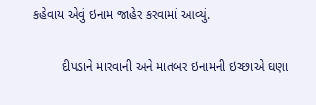કહેવાય એવું ઇનામ જાહેર કરવામાં આવ્યું.

        દીપડાને મારવાની અને માતબર ઇનામની ઇચ્છાએ ઘણા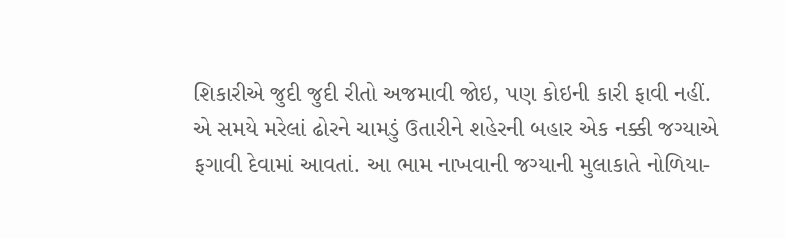શિકારીએ જુદી જુદી રીતો અજમાવી જોઇ, પણ કોઇની કારી ફાવી નહીં. એ સમયે મરેલાં ઢોરને ચામડું ઉતારીને શહેરની બહાર એક નક્કી જગ્યાએ ફગાવી દેવામાં આવતાં. આ ભામ નાખવાની જગ્યાની મુલાકાતે નોળિયા-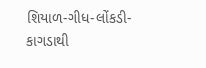શિયાળ-ગીધ-લોંકડી-કાગડાથી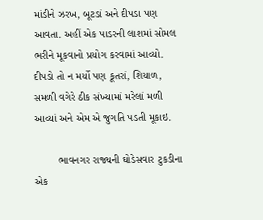માંડીને ઝરખ, બૂટડાં અને દીપડા પણ આવતા. અહીં એક પાડરની લાશમાં સોમલ ભરીને મૂકવાનો પ્રયોગ કરવામાં આવ્યો.  દીપડો તો ન મર્યો પણ કૂતરાં, શિયાળ, સમળી વગેરે ઠીક સંખ્યામાં મરેલાં મળી આવ્યાં અને એમ એ જુગતિ પડતી મૂકાઇ.

        ભાવનગર રાજ્યની ઘોડેસવાર ટુકડીના એક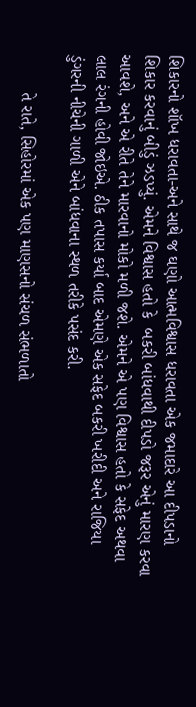શિકારનો શૉખ ધરાવતા-અને સાથે જ ઘણો આત્મવિશ્વાસ ધરાવતા એક જમાદારે આ દીપડાનો શિકાર કરવાનું બીડું ઝડપ્યું. એમને વિશ્વાસ હતો કે  બકરી બાંધવાથી દીપડો જરૂર એનું મારણ કરવા આવશે, અને એ રીતે તેને મારવાનો મોકો મળી જશે. એમને એ પણ વિશ્વાસ હતો કે સફેદ અથવા લાલ રંગની હોવી જોઇએ. ઠીક તપાસ કર્યા બાદ એમણે એક સફેદ બકરી ખરીદી અને રાજિયા ડુંગરની નીચેની ગાળી એને બાંધવાના સ્થળ તરીકે પસંદ કરી.

        તે રાતે, સિહોરમાં એક પણ માણસનો સંચળ સંભળાતો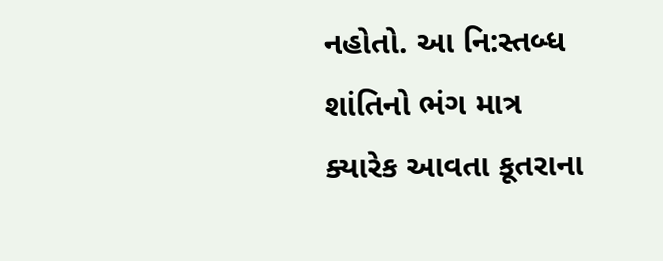નહોતો. આ નિ:સ્તબ્ધ શાંતિનો ભંગ માત્ર  ક્યારેક આવતા કૂતરાના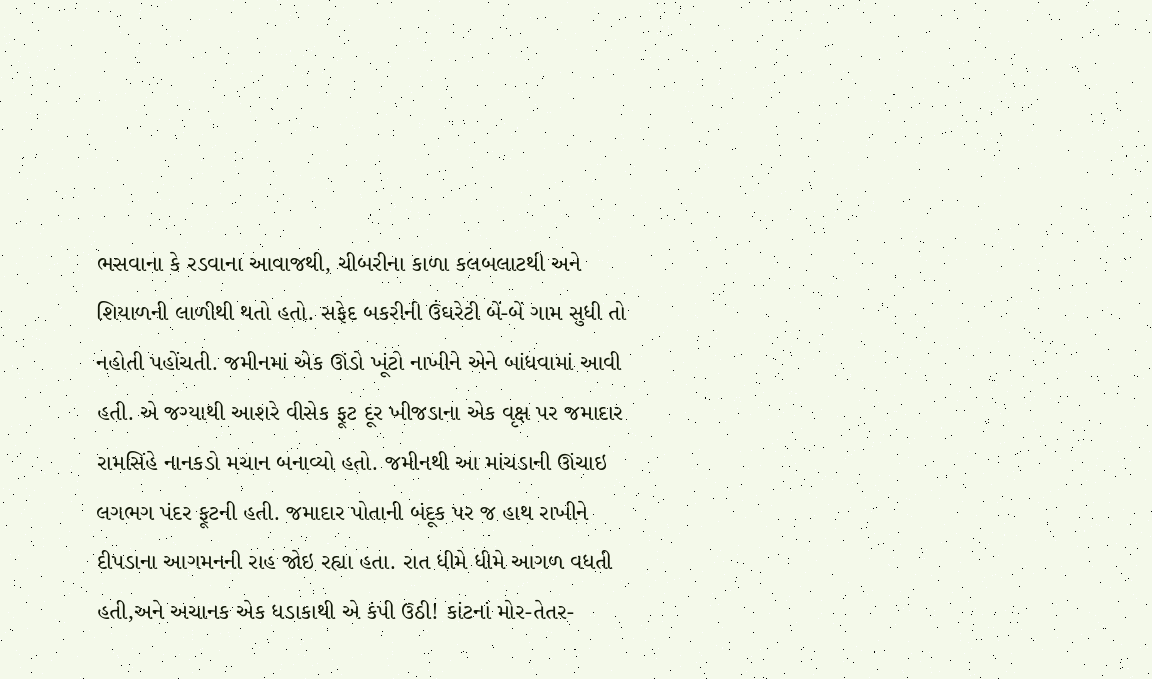ભસવાના કે રડવાના આવાજથી, ચીબરીના કાળા કલબલાટથી અને શિયાળની લાળીથી થતો હતો. સફેદ બકરીની ઉંઘરેટી બેં-બેં ગામ સુધી તો નહોતી પહોંચતી. જમીનમાં એક ઊંડો ખૂંટો નાખીને એને બાંધવામાં આવી હતી. એ જગ્યાથી આશરે વીસેક ફૂટ દૂર ખીજડાના એક વૃક્ષ પર જમાદાર રામસિંહે નાનકડો મચાન બનાવ્યો હતો. જમીનથી આ માંચડાની ઊંચાઇ લગભગ પંદર ફૂટની હતી. જમાદાર પોતાની બંદૂક પર જ હાથ રાખીને દીપડાના આગમનની રાહ જોઇ રહ્યા હતા. રાત ધીમે ધીમે આગળ વધતી હતી,અને અચાનક એક ધડાકાથી એ કંપી ઉઠી! કાંટનાં મોર-તેતર-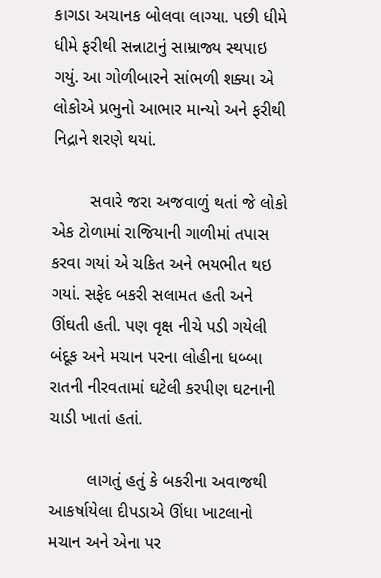કાગડા અચાનક બોલવા લાગ્યા. પછી ધીમે ધીમે ફરીથી સન્નાટાનું સામ્રાજ્ય સ્થપાઇ ગયું. આ ગોળીબારને સાંભળી શક્યા એ લોકોએ પ્રભુનો આભાર માન્યો અને ફરીથી નિદ્રાને શરણે થયાં.

        સવારે જરા અજવાળું થતાં જે લોકો એક ટોળામાં રાજિયાની ગાળીમાં તપાસ કરવા ગયાં એ ચકિત અને ભયભીત થઇ ગયાં. સફેદ બકરી સલામત હતી અને ઊંઘતી હતી. પણ વૃક્ષ નીચે પડી ગયેલી બંદૂક અને મચાન પરના લોહીના ધબ્બા રાતની નીરવતામાં ઘટેલી કરપીણ ઘટનાની ચાડી ખાતાં હતાં.

        લાગતું હતું કે બકરીના અવાજથી આકર્ષાયેલા દીપડાએ ઊંધા ખાટલાનો મચાન અને એના પર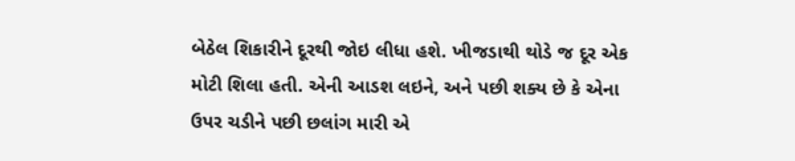બેઠેલ શિકારીને દૂરથી જોઇ લીધા હશે. ખીજડાથી થોડે જ દૂર એક મોટી શિલા હતી. એની આડશ લઇને, અને પછી શક્ય છે કે એના ઉપર ચડીને પછી છલાંગ મારી એ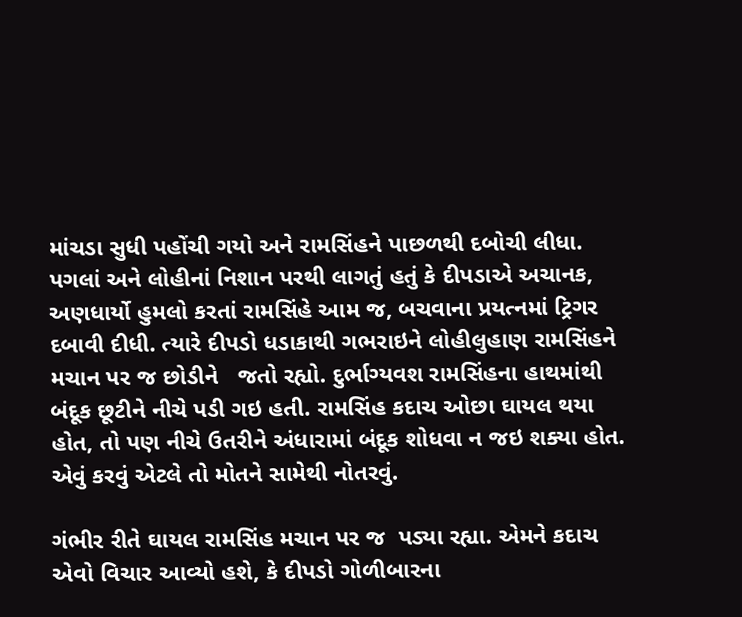માંચડા સુધી પહોંચી ગયો અને રામસિંહને પાછળથી દબોચી લીધા. પગલાં અને લોહીનાં નિશાન પરથી લાગતું હતું કે દીપડાએ અચાનક, અણધાર્યો હુમલો કરતાં રામસિંહે આમ જ, બચવાના પ્રયત્નમાં ટ્રિગર દબાવી દીધી. ત્યારે દીપડો ધડાકાથી ગભરાઇને લોહીલુહાણ રામસિંહને મચાન પર જ છોડીને   જતો રહ્યો. દુર્ભાગ્યવશ રામસિંહના હાથમાંથી બંદૂક છૂટીને નીચે પડી ગઇ હતી. રામસિંહ કદાચ ઓછા ઘાયલ થયા હોત, તો પણ નીચે ઉતરીને અંધારામાં બંદૂક શોધવા ન જઇ શક્યા હોત. એવું કરવું એટલે તો મોતને સામેથી નોતરવું.

ગંભીર રીતે ઘાયલ રામસિંહ મચાન પર જ  પડ્યા રહ્યા. એમને કદાચ એવો વિચાર આવ્યો હશે, કે દીપડો ગોળીબારના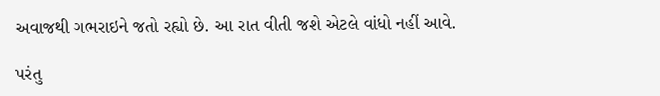અવાજથી ગભરાઇને જતો રહ્યો છે. આ રાત વીતી જશે એટલે વાંધો નહીં આવે.

પરંતુ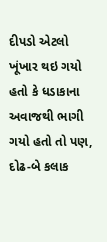દીપડો એટલો ખૂંખાર થઇ ગયો હતો કે ધડાકાના અવાજથી ભાગી ગયો હતો તો પણ, દોઢ-બે કલાક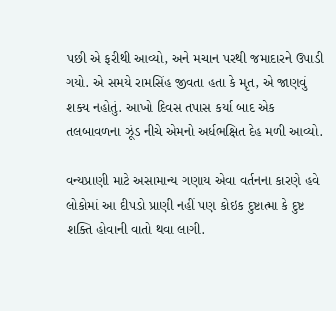પછી એ ફરીથી આવ્યો, અને મચાન પરથી જમાદારને ઉપાડી ગયો. એ સમયે રામસિંહ જીવતા હતા કે મૃત, એ જાણવું શક્ય નહોતું. આખો દિવસ તપાસ કર્યા બાદ એક તલબાવળના ઝૂંડ નીચે એમનો અર્ધભક્ષિત દેહ મળી આવ્યો.

વન્યપ્રાણી માટે અસામાન્ય ગણાય એવા વર્તનના કારણે હવે લોકોમાં આ દીપડો પ્રાણી નહીં પણ કોઇક દુષ્ટાત્મા કે દુષ્ટ શક્તિ હોવાની વાતો થવા લાગી.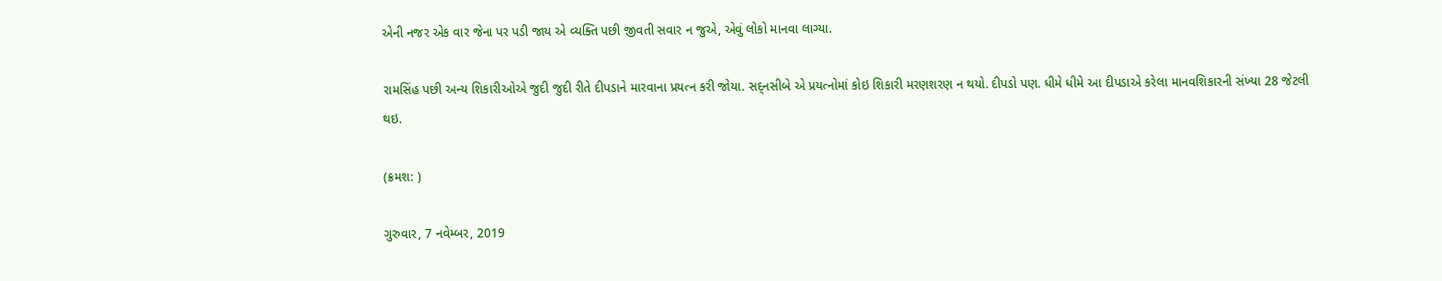એની નજર એક વાર જેના પર પડી જાય એ વ્યક્તિ પછી જીવતી સવાર ન જુએ, એવું લોકો માનવા લાગ્યા.

રામસિંહ પછી અન્ય શિકારીઓએ જુદી જુદી રીતે દીપડાને મારવાના પ્રયત્ન કરી જોયા. સદ્‌નસીબે એ પ્રયત્નોમાં કોઇ શિકારી મરણશરણ ન થયો. દીપડો પણ. ધીમે ધીમે આ દીપડાએ કરેલા માનવશિકારની સંખ્યા 28 જેટલી થઇ.

(ક્રમશ: )

ગુરુવાર, 7 નવેમ્બર, 2019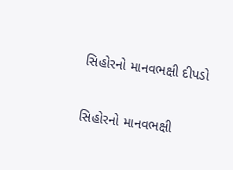સિહોરનો માનવભક્ષી દીપડો


સિહોરનો માનવભક્ષી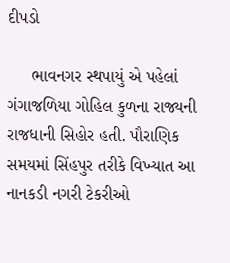દીપડો

     ભાવનગર સ્થપાયું એ પહેલાં ગંગાજળિયા ગોહિલ કુળના રાજ્યની રાજધાની સિહોર હતી. પૌરાણિક સમયમાં સિંહપુર તરીકે વિખ્યાત આ નાનકડી નગરી ટેકરીઓ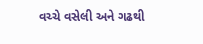વચ્ચે વસેલી અને ગઢથી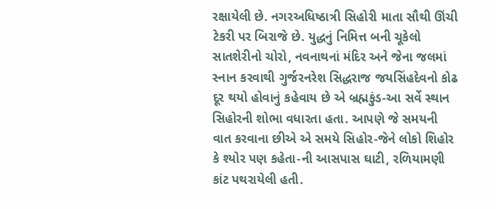રક્ષાયેલી છે. નગરઅધિષ્ઠાત્રી સિહોરી માતા સૌથી ઊંચી ટેકરી પર બિરાજે છે. યુદ્ધનું નિમિત્ત બની ચૂકેલો સાતશેરીનો ચોરો, નવનાથનાં મંદિર અને જેના જલમાં સ્નાન કરવાથી ગુર્જરનરેશ સિદ્ધરાજ જયસિંહદેવનો કોઢ દૂર થયો હોવાનું કહેવાય છે એ બ્રહ્મકુંડ-આ સર્વે સ્થાન સિહોરની શોભા વધારતા હતા. આપણે જે સમયની વાત કરવાના છીએ એ સમયે સિહોર-જેને લોકો શિહોર કે શ્યોર પણ કહેતા-ની આસપાસ ઘાટી, રળિયામણી કાંટ પથરાયેલી હતી.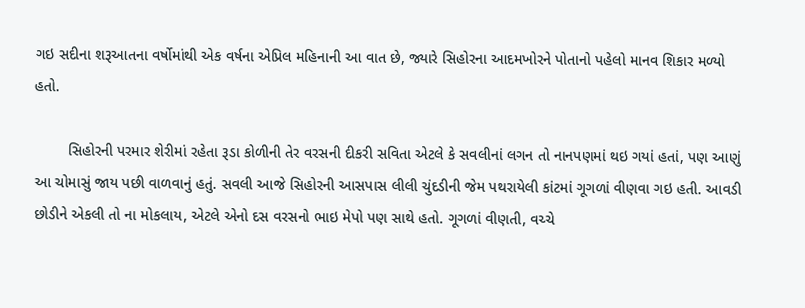ગઇ સદીના શરૂઆતના વર્ષોમાંથી એક વર્ષના એપ્રિલ મહિનાની આ વાત છે, જ્યારે સિહોરના આદમખોરને પોતાનો પહેલો માનવ શિકાર મળ્યો હતો.

        સિહોરની પરમાર શેરીમાં રહેતા રૂડા કોળીની તેર વરસની દીકરી સવિતા એટલે કે સવલીનાં લગન તો નાનપણમાં થઇ ગયાં હતાં, પણ આણું આ ચોમાસું જાય પછી વાળવાનું હતું. સવલી આજે સિહોરની આસપાસ લીલી ચુંદડીની જેમ પથરાયેલી કાંટમાં ગૂગળાં વીણવા ગઇ હતી. આવડી છોડીને એકલી તો ના મોકલાય, એટલે એનો દસ વરસનો ભાઇ મેપો પણ સાથે હતો. ગૂગળાં વીણતી, વચ્ચે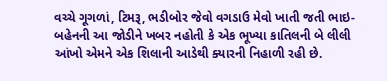વચ્ચે ગૂગળાં, ટિમરૂ, ભડીબોર જેવો વગડાઉ મેવો ખાતી જતી ભાઇ-બહેનની આ જોડીને ખબર નહોતી કે એક ભૂખ્યા કાતિલની બે લીલી આંખો એમને એક શિલાની આડેથી ક્યારની નિહાળી રહી છે.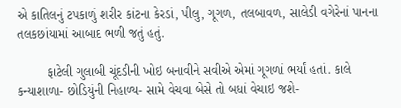એ કાતિલનું ટપકાળું શરીર કાંટના કેરડાં, પીલુ, ગૂગળ, તલબાવળ, સાલેડી વગેરેનાં પાનના તલકછાંયામાં આબાદ ભળી જતું હતું.

        ફાટેલી ગુલાબી ચૂંદડીની ખોઇ બનાવીને સવીએ એમાં ગૂગળાં ભર્યાં હતાં. કાલે કન્યાશાળા- છોડિયુંની નિહાળ્ય- સામે વેચવા બેસે તો બધાં વેચાઇ જશે-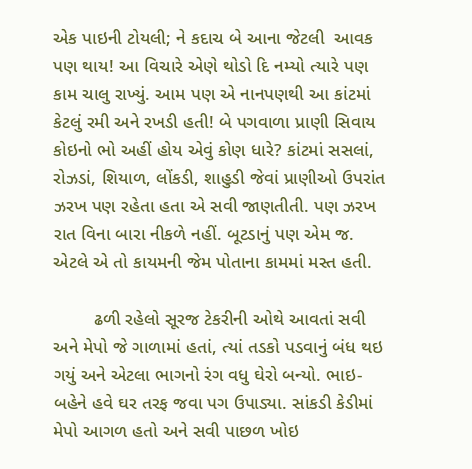એક પાઇની ટોયલી; ને કદાચ બે આના જેટલી  આવક પણ થાય! આ વિચારે એણે થોડો દિ નમ્યો ત્યારે પણ કામ ચાલુ રાખ્યું. આમ પણ એ નાનપણથી આ કાંટમાં કેટલું રમી અને રખડી હતી! બે પગવાળા પ્રાણી સિવાય કોઇનો ભો અહીં હોય એવું કોણ ધારે? કાંટમાં સસલાં, રોઝડાં, શિયાળ, લોંકડી, શાહુડી જેવાં પ્રાણીઓ ઉપરાંત ઝરખ પણ રહેતા હતા એ સવી જાણતીતી. પણ ઝરખ રાત વિના બારા નીકળે નહીં. બૂટડાનું પણ એમ જ. એટલે એ તો કાયમની જેમ પોતાના કામમાં મસ્ત હતી.

        ઢળી રહેલો સૂરજ ટેકરીની ઓથે આવતાં સવી અને મેપો જે ગાળામાં હતાં, ત્યાં તડકો પડવાનું બંધ થઇ ગયું અને એટલા ભાગનો રંગ વધુ ઘેરો બન્યો. ભાઇ-બહેને હવે ઘર તરફ જવા પગ ઉપાડ્યા. સાંકડી કેડીમાં મેપો આગળ હતો અને સવી પાછળ ખોઇ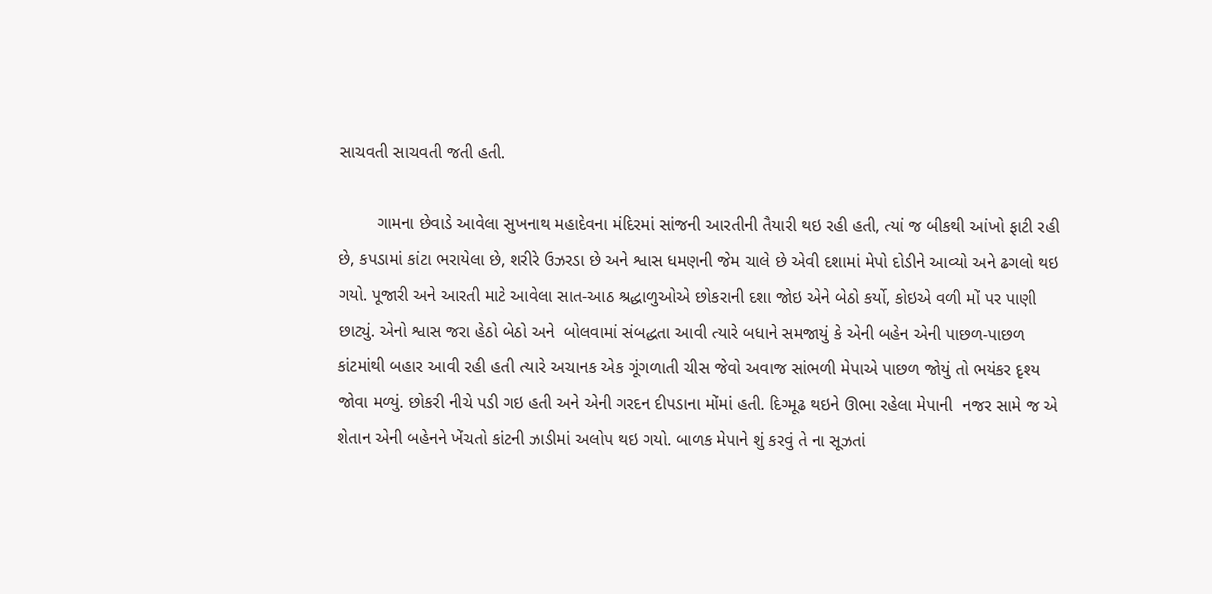સાચવતી સાચવતી જતી હતી.

        ગામના છેવાડે આવેલા સુખનાથ મહાદેવના મંદિરમાં સાંજની આરતીની તૈયારી થઇ રહી હતી, ત્યાં જ બીકથી આંખો ફાટી રહી છે, કપડામાં કાંટા ભરાયેલા છે, શરીરે ઉઝરડા છે અને શ્વાસ ધમણની જેમ ચાલે છે એવી દશામાં મેપો દોડીને આવ્યો અને ઢગલો થઇ ગયો. પૂજારી અને આરતી માટે આવેલા સાત-આઠ શ્રદ્ધાળુઓએ છોકરાની દશા જોઇ એને બેઠો કર્યો, કોઇએ વળી મોં પર પાણી છાટ્યું. એનો શ્વાસ જરા હેઠો બેઠો અને  બોલવામાં સંબદ્ધતા આવી ત્યારે બધાને સમજાયું કે એની બહેન એની પાછળ-પાછળ કાંટમાંથી બહાર આવી રહી હતી ત્યારે અચાનક એક ગૂંગળાતી ચીસ જેવો અવાજ સાંભળી મેપાએ પાછળ જોયું તો ભયંકર દૃશ્ય જોવા મળ્યું. છોકરી નીચે પડી ગઇ હતી અને એની ગરદન દીપડાના મોંમાં હતી. દિગ્મૂઢ થઇને ઊભા રહેલા મેપાની  નજર સામે જ એ શેતાન એની બહેનને ખેંચતો કાંટની ઝાડીમાં અલોપ થઇ ગયો. બાળક મેપાને શું કરવું તે ના સૂઝતાં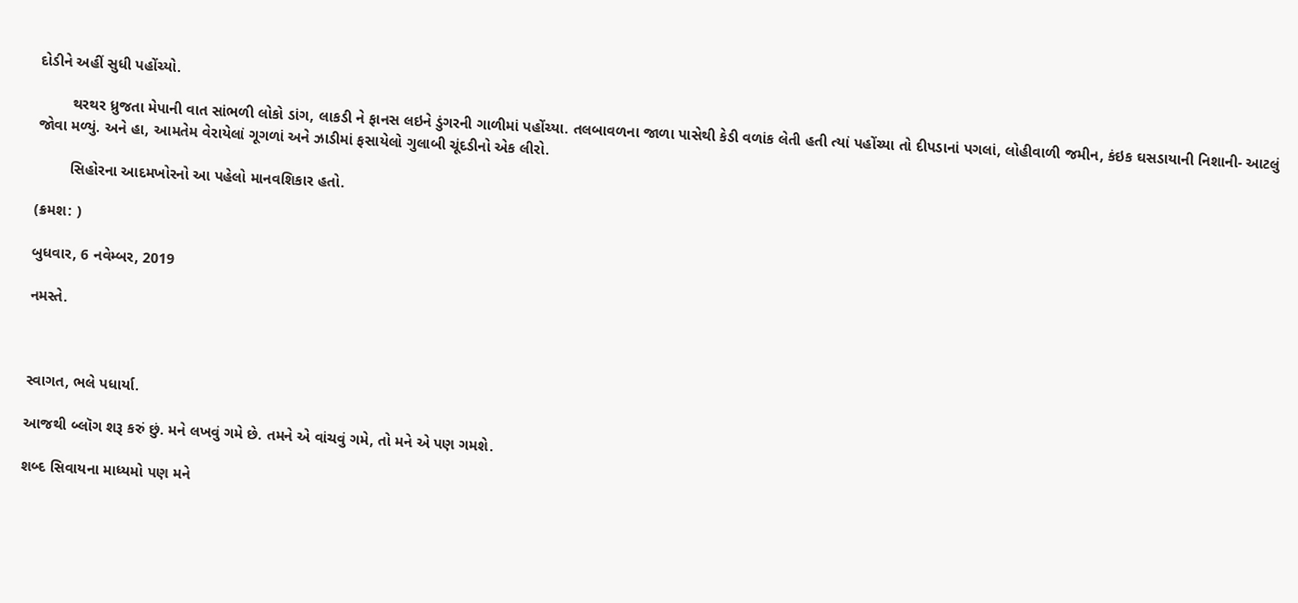દોડીને અહીં સુધી પહોંચ્યો.

        થરથર ધ્રુજતા મેપાની વાત સાંભળી લોકો ડાંગ, લાકડી ને ફાનસ લઇને ડુંગરની ગાળીમાં પહોંચ્યા. તલબાવળના જાળા પાસેથી કેડી વળાંક લેતી હતી ત્યાં પહોંચ્યા તો દીપડાનાં પગલાં, લોહીવાળી જમીન, કંઇક ઘસડાયાની નિશાની- આટલું જોવા મળ્યું. અને હા, આમતેમ વેરાયેલાં ગૂગળાં અને ઝાડીમાં ફસાયેલો ગુલાબી ચૂંદડીનો એક લીરો.

        સિહોરના આદમખોરનો આ પહેલો માનવશિકાર હતો.

(ક્રમશ: )

બુધવાર, 6 નવેમ્બર, 2019

નમસ્તે.



સ્વાગત, ભલે પધાર્યા.

આજથી બ્લૉગ શરૂ કરું છું. મને લખવું ગમે છે. તમને એ વાંચવું ગમે, તો મને એ પણ ગમશે.

શબ્દ સિવાયના માધ્યમો પણ મને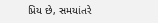પ્રિય છે, સમયાંતરે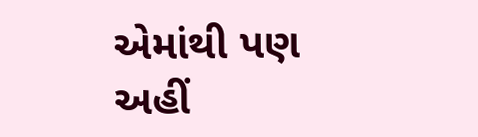એમાંથી પણ અહીં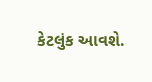કેટલુંક આવશે.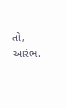તો, આરંભ.